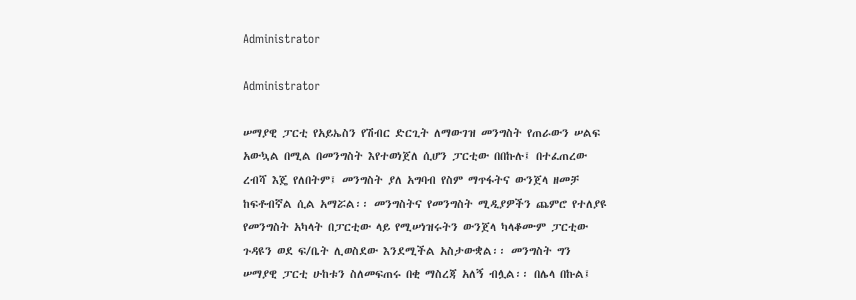Administrator

Administrator

ሠማያዊ ፓርቲ የአይኤስን የሽብር ድርጊት ለማውገዝ መንግስት የጠራውን ሠልፍ አውኳል በሚል በመንግስት እየተወነጀለ ሲሆን ፓርቲው በበኩሉ፤ በተፈጠረው ረብሻ እጄ የለበትም፤ መንግስት ያለ አግባብ የስም ማጥፋትና ውንጀላ ዘመቻ ከፍቶብኛል ሲል አማሯል፡፡ መንግስትና የመንግስት ሚዲያዎችን ጨምሮ የተለያዩ የመንግስት አካላት በፓርቲው ላይ የሚሠነዝሩትን ውንጀላ ካላቆሙም ፓርቲው ጉዳዩን ወደ ፍ/ቤት ሊወስደው እንደሚችል አስታውቋል፡፡ መንግስት ግን ሠማያዊ ፓርቲ ሁከቱን ስለመፍጠሩ በቂ ማስረጃ አለኝ ብሏል፡፡ በሌላ በኩል፤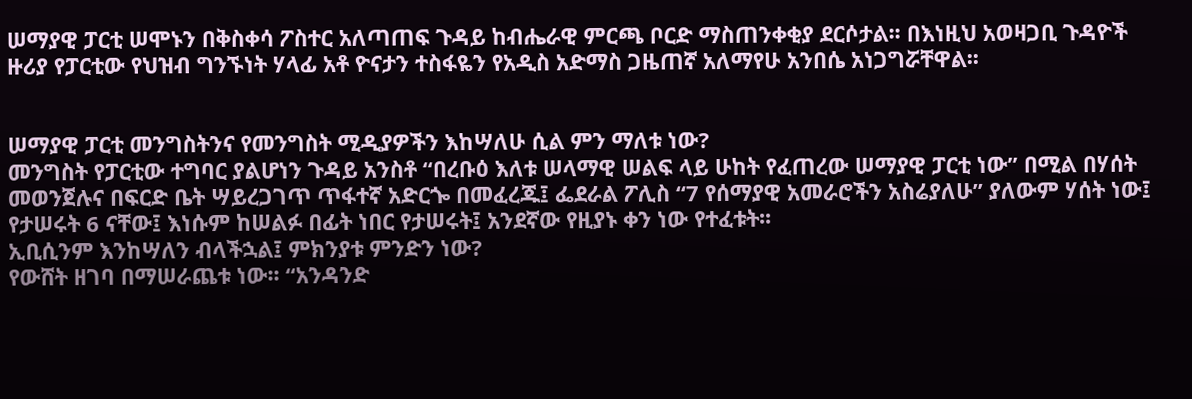ሠማያዊ ፓርቲ ሠሞኑን በቅስቀሳ ፖስተር አለጣጠፍ ጉዳይ ከብሔራዊ ምርጫ ቦርድ ማስጠንቀቂያ ደርሶታል፡፡ በእነዚህ አወዛጋቢ ጉዳዮች ዙሪያ የፓርቲው የህዝብ ግንኙነት ሃላፊ አቶ ዮናታን ተስፋዬን የአዲስ አድማስ ጋዜጠኛ አለማየሁ አንበሴ አነጋግሯቸዋል፡፡


ሠማያዊ ፓርቲ መንግስትንና የመንግስት ሚዲያዎችን እከሣለሁ ሲል ምን ማለቱ ነው?
መንግስት የፓርቲው ተግባር ያልሆነን ጉዳይ አንስቶ “በረቡዕ እለቱ ሠላማዊ ሠልፍ ላይ ሁከት የፈጠረው ሠማያዊ ፓርቲ ነው” በሚል በሃሰት መወንጀሉና በፍርድ ቤት ሣይረጋገጥ ጥፋተኛ አድርጐ በመፈረጁ፤ ፌደራል ፖሊስ “7 የሰማያዊ አመራሮችን አስሬያለሁ” ያለውም ሃሰት ነው፤ የታሠሩት 6 ናቸው፤ እነሱም ከሠልፉ በፊት ነበር የታሠሩት፤ አንደኛው የዚያኑ ቀን ነው የተፈቱት፡፡
ኢቢሲንም እንከሣለን ብላችኋል፤ ምክንያቱ ምንድን ነው?
የውሸት ዘገባ በማሠራጨቱ ነው፡፡ “አንዳንድ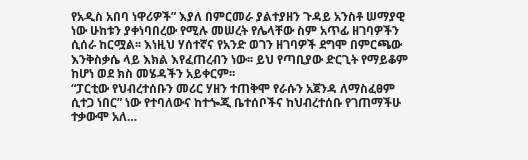የአዲስ አበባ ነዋሪዎች” እያለ በምርመራ ያልተያዘን ጉዳይ አንስቶ ሠማያዊ ነው ሁከቱን ያቀነባበረው የሚሉ መሠረት የሌላቸው ስም አጥፊ ዘገባዎችን ሲሰራ ከርሟል፡፡ እነዚህ ሃሰተኛና የአንድ ወገን ዘገባዎች ደግሞ በምርጫው እንቅስቃሴ ላይ እክል እየፈጠረብን ነው፡፡ ይህ የጣቢያው ድርጊት የማይቆም ከሆነ ወደ ክስ መሄዳችን አይቀርም፡፡
“ፓርቲው የህብረተሰቡን መሪር ሃዘን ተጠቅሞ የራሱን አጀንዳ ለማስፈፀም ሲተጋ ነበር” ነው የተባለውና ከተጐጂ ቤተሰቦችና ከህብረተሰቡ የገጠማችሁ  ተቃውሞ አለ…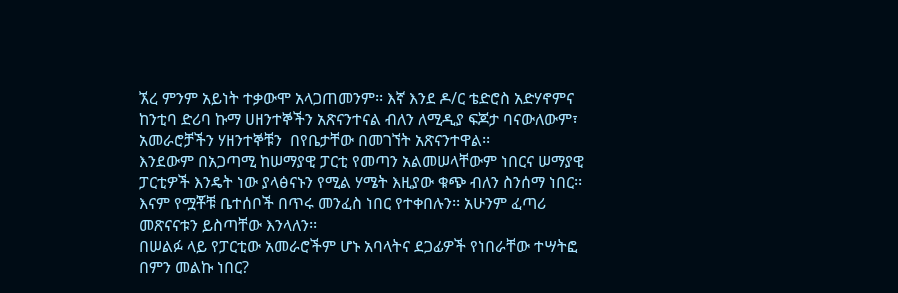ኧረ ምንም አይነት ተቃውሞ አላጋጠመንም፡፡ እኛ እንደ ዶ/ር ቴድሮስ አድሃኖምና ከንቲባ ድሪባ ኩማ ሀዘንተኞችን አጽናንተናል ብለን ለሚዲያ ፍጆታ ባናውለውም፣ አመራሮቻችን ሃዘንተኞቹን  በየቤታቸው በመገኘት አጽናንተዋል፡፡
እንደውም በአጋጣሚ ከሠማያዊ ፓርቲ የመጣን አልመሠላቸውም ነበርና ሠማያዊ ፓርቲዎች እንዴት ነው ያላፅናኑን የሚል ሃሜት እዚያው ቁጭ ብለን ስንሰማ ነበር፡፡ እናም የሟቾቹ ቤተሰቦች በጥሩ መንፈስ ነበር የተቀበሉን፡፡ አሁንም ፈጣሪ መጽናናቱን ይስጣቸው እንላለን፡፡
በሠልፉ ላይ የፓርቲው አመራሮችም ሆኑ አባላትና ደጋፊዎች የነበራቸው ተሣትፎ በምን መልኩ ነበር?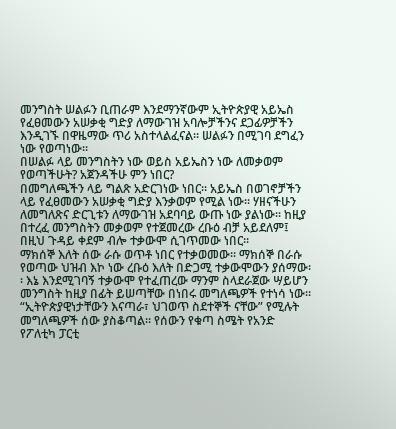መንግስት ሠልፉን ቢጠራም እንደማንኛውም ኢትዮጵያዊ አይኤስ የፈፀመውን አሠቃቂ ግድያ ለማውገዝ አባሎቻችንና ደጋፊዎቻችን እንዲገኙ በዋዜማው ጥሪ አስተላልፈናል፡፡ ሠልፉን በሚገባ ደግፈን ነው የወጣነው፡፡
በሠልፉ ላይ መንግስትን ነው ወይስ አይኤስን ነው ለመቃወም የወጣችሁት? አጀንዳችሁ ምን ነበር?
በመግለጫችን ላይ ግልጽ አድርገነው ነበር፡፡ አይኤስ በወገኖቻችን ላይ የፈፀመውን አሠቃቂ ግድያ እንቃወም የሚል ነው፡፡ ሃዘናችሁን ለመግለጽና ድርጊቱን ለማውገዝ አደባባይ ውጡ ነው ያልነው፡፡ ከዚያ በተረፈ መንግስትን መቃወም የተጀመረው ረቡዕ ብቻ አይደለም፤ በዚህ ጉዳይ ቀደም ብሎ ተቃውሞ ሲገጥመው ነበር፡፡
ማክሰኞ እለት ሰው ራሱ ወጥቶ ነበር የተቃወመው፡፡ ማክሰኞ በራሱ የወጣው ህዝብ እኮ ነው ረቡዕ እለት በድጋሚ ተቃውሞውን ያሰማው፡፡ እኔ እንደሚገባኝ ተቃውሞ የተፈጠረው ማንም ስላደራጀው ሣይሆን መንግስት ከዚያ በፊት ይሠጣቸው በነበሩ መግለጫዎች የተነሳ ነው፡፡
“ኢትዮጵያዊነታቸውን እናጣራ፣ ህገወጥ ስደተኞች ናቸው” የሚሉት መግለጫዎች ሰው ያስቆጣል፡፡ የሰውን የቁጣ ስሜት የአንድ የፖለቲካ ፓርቲ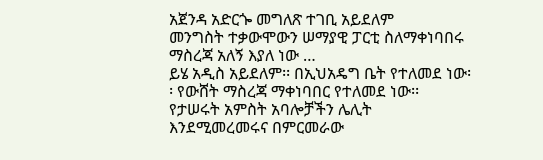አጀንዳ አድርጐ መግለጽ ተገቢ አይደለም
መንግስት ተቃውሞውን ሠማያዊ ፓርቲ ስለማቀነባበሩ ማስረጃ አለኝ እያለ ነው …
ይሄ አዲስ አይደለም፡፡ በኢህአዴግ ቤት የተለመደ ነው፡፡ የውሸት ማስረጃ ማቀነባበር የተለመደ ነው፡፡ የታሠሩት አምስት አባሎቻችን ሌሊት እንደሚመረመሩና በምርመራው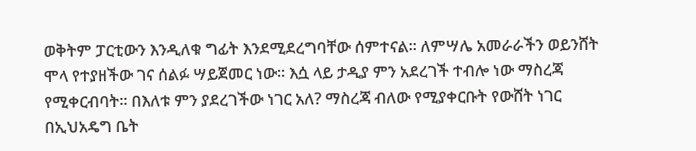ወቅትም ፓርቲውን እንዲለቁ ግፊት እንደሚደረግባቸው ሰምተናል፡፡ ለምሣሌ አመራራችን ወይንሸት ሞላ የተያዘችው ገና ሰልፉ ሣይጀመር ነው፡፡ እሷ ላይ ታዲያ ምን አደረገች ተብሎ ነው ማስረጃ የሚቀርብባት፡፡ በእለቱ ምን ያደረገችው ነገር አለ? ማስረጃ ብለው የሚያቀርቡት የውሸት ነገር በኢህአዴግ ቤት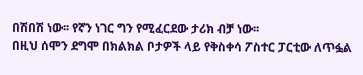በሽበሽ ነው፡፡ የኛን ነገር ግን የሚፈርደው ታሪክ ብቻ ነው፡፡
በዚህ ሰሞን ደግሞ በክልክል ቦታዎች ላይ የቅስቀሳ ፖስተር ፓርቲው ለጥፏል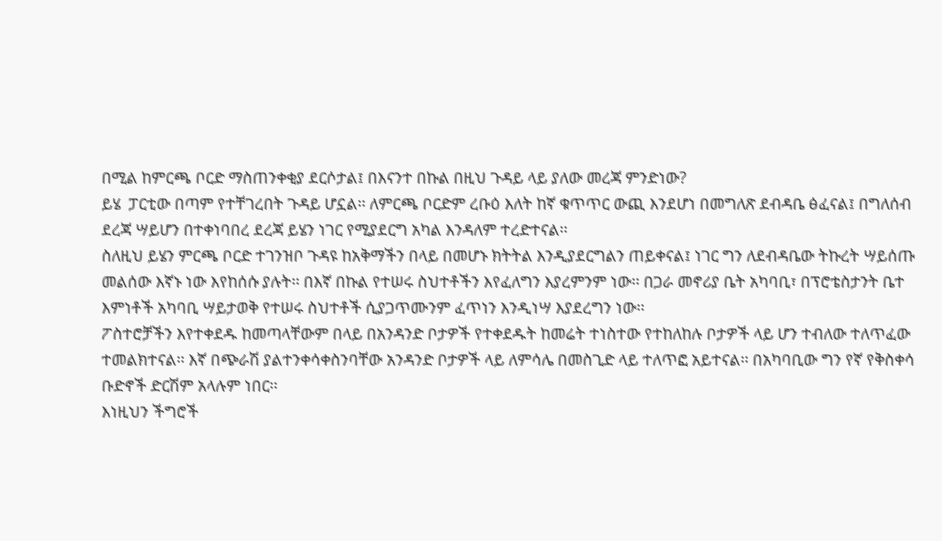በሚል ከምርጫ ቦርድ ማስጠንቀቂያ ደርሶታል፤ በእናንተ በኩል በዚህ ጉዳይ ላይ ያለው መረጃ ምንድነው?
ይሄ  ፓርቲው በጣም የተቸገረበት ጉዳይ ሆኗል፡፡ ለምርጫ ቦርድም ረቡዕ እለት ከኛ ቁጥጥር ውጪ እንደሆነ በመግለጽ ደብዳቤ ፅፈናል፤ በግለሰብ ደረጃ ሣይሆን በተቀነባበረ ደረጃ ይሄን ነገር የሚያደርግ አካል እንዳለም ተረድተናል፡፡
ስለዚህ ይሄን ምርጫ ቦርድ ተገንዝቦ ጉዳዩ ከአቅማችን በላይ በመሆኑ ክትትል እንዲያደርግልን ጠይቀናል፤ ነገር ግን ለደብዳቤው ትኩረት ሣይሰጡ መልሰው እኛኑ ነው እየከሰሱ ያሉት፡፡ በእኛ በኩል የተሠሩ ስህተቶችን እየፈለግን እያረምንም ነው፡፡ በጋራ መኖሪያ ቤት አካባቢ፣ በፕሮቴስታንት ቤተ እምነቶች አካባቢ ሣይታወቅ የተሠሩ ስህተቶች ሲያጋጥሙንም ፈጥነን እንዲነሣ እያደረግን ነው፡፡
ፖስተሮቻችን እየተቀደዱ ከመጣላቸውም በላይ በአንዳንድ ቦታዎች የተቀደዱት ከመሬት ተነስተው የተከለከሉ ቦታዎች ላይ ሆን ተብለው ተለጥፈው ተመልክተናል፡፡ እኛ በጭራሽ ያልተንቀሳቀስንባቸው አንዳንድ ቦታዎች ላይ ለምሳሌ በመስጊድ ላይ ተለጥፎ አይተናል፡፡ በአካባቢው ግን የኛ የቅስቀሳ ቡድኖች ድርሽም አላሉም ነበር፡፡
እነዚህን ችግሮች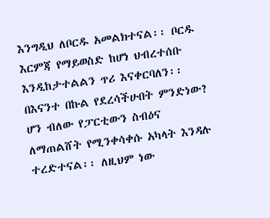እንግዲህ ለቦርዱ አመልክተናል፡፡ ቦርዱ እርምጃ የማይወስድ ከሆነ ህብረተሰቡ እንዲከታተልልን ጥሪ እናቀርባለን፡፡
በእናንተ በኩል የደረሳችሁበት ምንድነው?
ሆን ብለው የፓርቲውን ስብዕና ለማጠልሸት የሚንቀሳቀሱ አካላት እንዳሉ ተረድተናል፡፡ ለዚህም ነው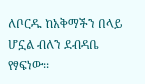ለቦርዱ ከአቅማችን በላይ ሆኗል ብለን ደብዳቤ የፃፍነው፡፡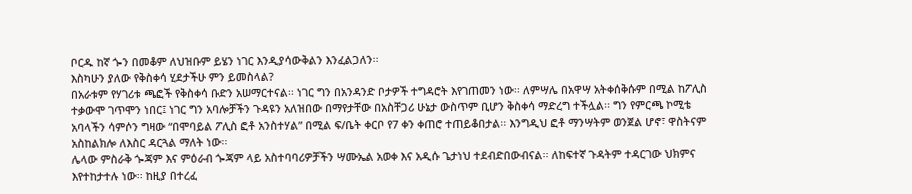ቦርዱ ከኛ ጐን በመቆም ለህዝቡም ይሄን ነገር እንዲያሳውቅልን እንፈልጋለን፡፡
እስካሁን ያለው የቅስቀሳ ሂደታችሁ ምን ይመስላል?
በአራቱም የሃገሪቱ ጫፎች የቅስቀሳ ቡድን አሠማርተናል፡፡ ነገር ግን በአንዳንድ ቦታዎች ተግዳሮት እየገጠመን ነው፡፡ ለምሣሌ በአዋሣ አትቀሰቅሱም በሚል ከፖሊስ ተቃውሞ ገጥሞን ነበር፤ ነገር ግን አባሎቻችን ጉዳዩን አለዝበው በማየታቸው በአስቸጋሪ ሁኔታ ውስጥም ቢሆን ቅስቀሳ ማድረግ ተችሏል፡፡ ግን የምርጫ ኮሚቴ አባላችን ሳምሶን ግዛው “በሞባይል ፖሊስ ፎቶ አንስተሃል” በሚል ፍ/ቤት ቀርቦ የ7 ቀን ቀጠሮ ተጠይቆበታል፡፡ እንግዲህ ፎቶ ማንሣትም ወንጀል ሆኖ፣ ዋስትናም አስከልክሎ ለእስር ዳርጓል ማለት ነው፡፡
ሌላው ምስራቅ ጐጃም እና ምዕራብ ጐጃም ላይ አስተባባሪዎቻችን ሣሙኤል አወቀ እና አዲሱ ጌታነህ ተደብድበውብናል፡፡ ለከፍተኛ ጉዳትም ተዳርገው ህክምና እየተከታተሉ ነው፡፡ ከዚያ በተረፈ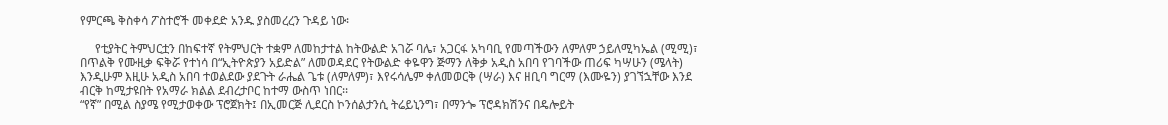የምርጫ ቅስቀሳ ፖስተሮች መቀደድ አንዱ ያስመረረን ጉዳይ ነው፡

     የቲያትር ትምህርቷን በከፍተኛ የትምህርት ተቋም ለመከታተል ከትውልድ አገሯ ባሌ፣ አጋርፋ አካባቢ የመጣችውን ለምለም ኃይለሚካኤል (ሚሚ)፣ በጥልቅ የሙዚቃ ፍቅሯ የተነሳ በ“ኢትዮጵያን አይድል” ለመወዳደር የትውልድ ቀዬዋን ጅማን ለቅቃ አዲስ አበባ የገባችው ጠሪፍ ካሣሁን (ሜላት) እንዲሁም እዚሁ አዲስ አበባ ተወልደው ያደጉት ራሔል ጌቱ (ለምለም)፣ እየሩሳሌም ቀለመወርቅ (ሣራ) እና ዘቢባ ግርማ (እሙዬን) ያገኘኋቸው እንደ ብርቅ ከሚታዩበት የአማራ ክልል ደብረታቦር ከተማ ውስጥ ነበር፡፡
“የኛ” በሚል ስያሜ የሚታወቀው ፕሮጀክት፤ በኢመርጅ ሊደርስ ኮንሰልታንሲ ትሬይኒንግ፣ በማንጐ ፕሮዳክሽንና በዴሎይት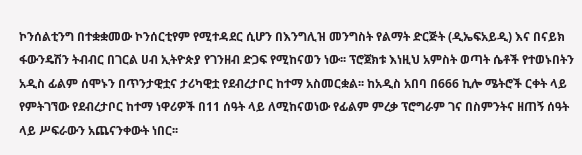ኮንሰልቲንግ በተቋቋመው ኮንሰርቲየም የሚተዳደር ሲሆን በእንግሊዝ መንግስት የልማት ድርጅት (ዲኤፍአይዲ) እና በናይክ ፋውንዴሽን ትብብር በገርል ሀብ ኢትዮጵያ የገንዘብ ድጋፍ የሚከናወን ነው፡፡ ፕሮጀክቱ እነዚህ አምስት ወጣት ሴቶች የተወኑበትን አዲስ ፊልም ሰሞኑን በጥንታዊቷና ታሪካዊቷ የደብረታቦር ከተማ አስመርቋል፡፡ ከአዲስ አበባ በ666 ኪሎ ሜትሮች ርቀት ላይ የምትገኘው የደብረታቦር ከተማ ነዋሪዎች በ11 ሰዓት ላይ ለሚከናወነው የፊልም ምረቃ ፕሮግራም ገና በስምንትና ዘጠኝ ሰዓት ላይ ሥፍራውን አጨናንቀውት ነበር፡፡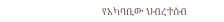የአካባቢው ህብረተሰብ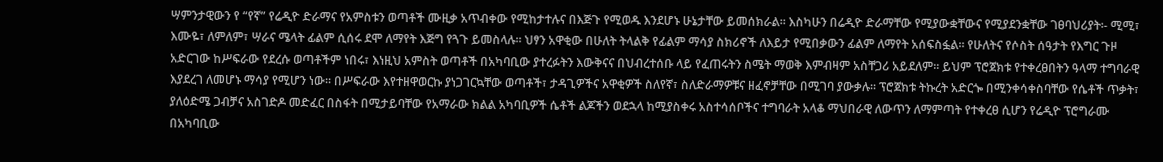ሣምንታዊውን የ “የኛ” የሬዲዮ ድራማና የአምስቱን ወጣቶች ሙዚቃ አጥብቀው የሚከታተሉና በእጅጉ የሚወዱ እንደሆኑ ሁኔታቸው ይመሰክራል፡፡ እስካሁን በሬዲዮ ድራማቸው የሚያውቋቸውና የሚያደንቋቸው ገፀባህሪያት፡- ሚሚ፣ እሙዬ፣ ለምለም፣ ሣራና ሜላት ፊልም ሲሰሩ ደሞ ለማየት እጅግ የጓጉ ይመስላሉ፡፡ ህፃን አዋቂው በሁለት ትላልቅ የፊልም ማሳያ ስክሪኖች ለእይታ የሚበቃውን ፊልም ለማየት አሰፍስፏል፡፡ የሁለትና የሶስት ሰዓታት የእግር ጉዞ አድርገው ከሥፍራው የደረሱ ወጣቶችም ነበሩ፣ እነዚህ አምስት ወጣቶች በአካባቢው ያተረፉትን እውቅናና በህብረተሰቡ ላይ የፈጠሩትን ስሜት ማወቅ እምብዛም አስቸጋሪ አይደለም፡፡ ይህም ፕሮጀክቱ የተቀረፀበትን ዓላማ ተግባራዊ እያደረገ ለመሆኑ ማሳያ የሚሆን ነው፡፡ በሥፍራው እየተዘዋወርኩ ያነጋገርኳቸው ወጣቶች፣ ታዳጊዎችና አዋቂዎች ስለየኛ፣ ስለድራማዎቹና ዘፈኖቻቸው በሚገባ ያውቃሉ፡፡ ፕሮጀክቱ ትኩረት አድርጐ በሚንቀሳቀስባቸው የሴቶች ጥቃት፣ ያለዕድሜ ጋብቻና አስገድዶ መድፈር በስፋት በሚታይባቸው የአማራው ክልል አካባቢዎች ሴቶች ልጆችን ወደኋላ ከሚያስቀሩ አስተሳሰቦችና ተግባራት አላቆ ማህበራዊ ለውጥን ለማምጣት የተቀረፀ ሲሆን የሬዲዮ ፕሮግራሙ በአካባቢው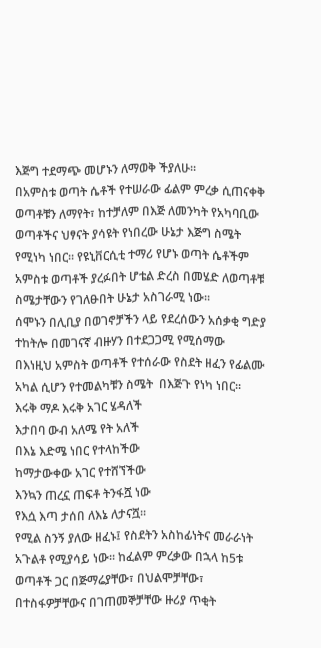እጅግ ተደማጭ መሆኑን ለማወቅ ችያለሁ፡፡
በአምስቱ ወጣት ሴቶች የተሠራው ፊልም ምረቃ ሲጠናቀቅ ወጣቶቹን ለማየት፣ ከተቻለም በእጅ ለመንካት የአካባቢው ወጣቶችና ህፃናት ያሳዩት የነበረው ሁኔታ እጅግ ስሜት የሚነካ ነበር፡፡ የዩኒቨርሲቲ ተማሪ የሆኑ ወጣት ሴቶችም አምስቱ ወጣቶች ያረፉበት ሆቴል ድረስ በመሄድ ለወጣቶቹ ስሜታቸውን የገለፁበት ሁኔታ አስገራሚ ነው፡፡
ሰሞኑን በሊቢያ በወገኖቻችን ላይ የደረሰውን አሰቃቂ ግድያ ተከትሎ በመገናኛ ብዙሃን በተደጋጋሚ የሚሰማው  በእነዚህ አምስት ወጣቶች የተሰራው የስደት ዘፈን የፊልሙ አካል ሲሆን የተመልካቹን ስሜት  በእጅጉ የነካ ነበር፡፡
እሩቅ ማዶ እሩቅ አገር ሄዳለች
እታበባ ውብ አለሜ የት አለች
በእኔ እድሜ ነበር የተላከችው
ከማታውቀው አገር የተሸኘችው
እንኳን ጠረኗ ጠፍቶ ትንፋሿ ነው
የእሷ እጣ ታሰበ ለእኔ ለታናሿ፡፡
የሚል ስንኝ ያለው ዘፈኑ፤ የስደትን አስከፊነትና መራራነት አጉልቶ የሚያሳይ ነው፡፡ ከፈልም ምረቃው በኋላ ከ5ቱ ወጣቶች ጋር በጅማሬያቸው፣ በህልሞቻቸው፣ በተስፋዎቻቸውና በገጠመኞቻቸው ዙሪያ ጥቂት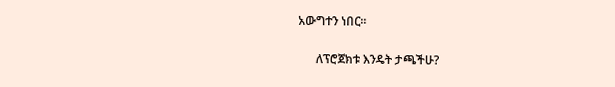አውግተን ነበር፡፡

      ለፕሮጀክቱ እንዴት ታጫችሁ?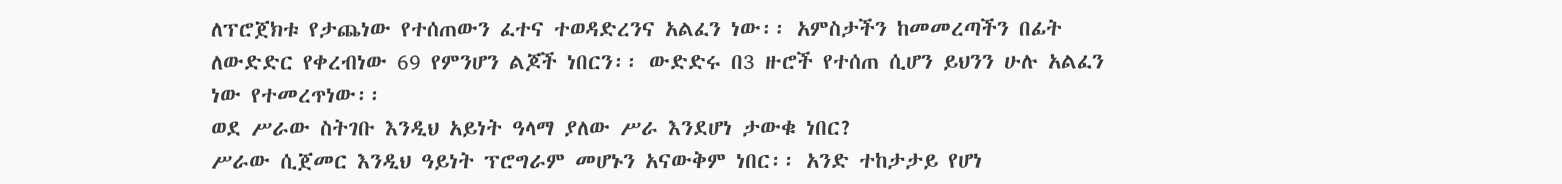ለፕሮጀክቱ የታጨነው የተሰጠውን ፈተና ተወዳድረንና አልፈን ነው፡፡ አምስታችን ከመመረጣችን በፊት ለውድድር የቀረብነው 69 የምንሆን ልጆች ነበርን፡፡ ውድድሩ በ3 ዙሮች የተሰጠ ሲሆን ይህንን ሁሉ አልፈን ነው የተመረጥነው፡፡
ወደ ሥራው ስትገቡ እንዲህ አይነት ዓላማ ያለው ሥራ እንደሆነ ታውቁ ነበር?
ሥራው ሲጀመር እንዲህ ዓይነት ፕሮግራም መሆኑን አናውቅም ነበር፡፡ አንድ ተከታታይ የሆነ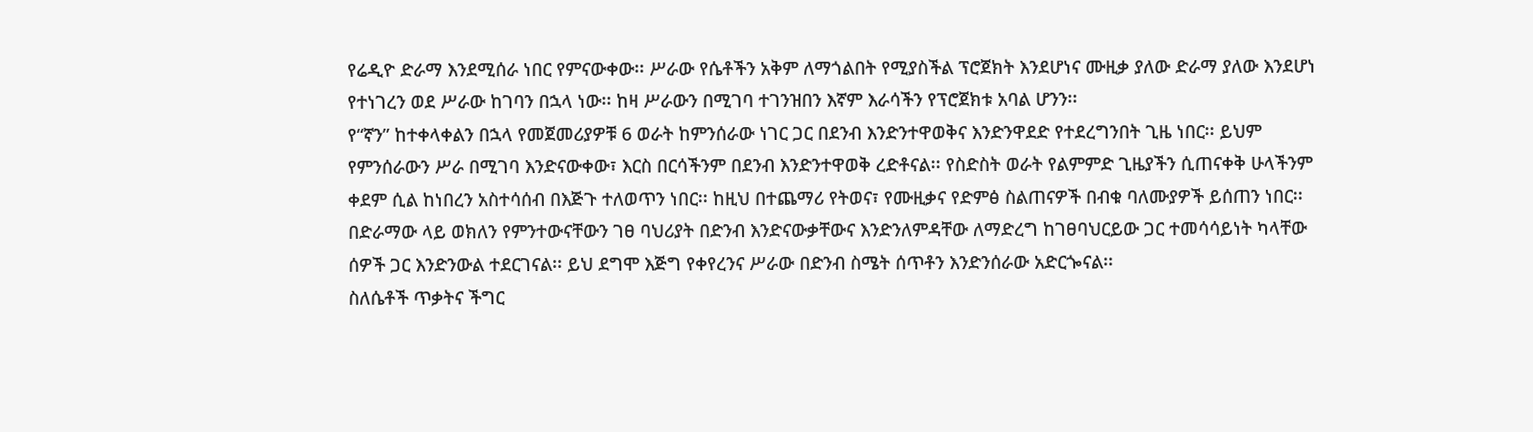የሬዲዮ ድራማ እንደሚሰራ ነበር የምናውቀው፡፡ ሥራው የሴቶችን አቅም ለማጎልበት የሚያስችል ፕሮጀክት እንደሆነና ሙዚቃ ያለው ድራማ ያለው እንደሆነ የተነገረን ወደ ሥራው ከገባን በኋላ ነው፡፡ ከዛ ሥራውን በሚገባ ተገንዝበን እኛም እራሳችን የፕሮጀክቱ አባል ሆንን፡፡
የ“ኛን” ከተቀላቀልን በኋላ የመጀመሪያዎቹ 6 ወራት ከምንሰራው ነገር ጋር በደንብ እንድንተዋወቅና እንድንዋደድ የተደረግንበት ጊዜ ነበር፡፡ ይህም የምንሰራውን ሥራ በሚገባ እንድናውቀው፣ እርስ በርሳችንም በደንብ እንድንተዋወቅ ረድቶናል፡፡ የስድስት ወራት የልምምድ ጊዜያችን ሲጠናቀቅ ሁላችንም ቀደም ሲል ከነበረን አስተሳሰብ በእጅጉ ተለወጥን ነበር፡፡ ከዚህ በተጨማሪ የትወና፣ የሙዚቃና የድምፅ ስልጠናዎች በብቁ ባለሙያዎች ይሰጠን ነበር፡፡ በድራማው ላይ ወክለን የምንተውናቸውን ገፀ ባህሪያት በድንብ እንድናውቃቸውና እንድንለምዳቸው ለማድረግ ከገፀባህርይው ጋር ተመሳሳይነት ካላቸው ሰዎች ጋር እንድንውል ተደርገናል፡፡ ይህ ደግሞ እጅግ የቀየረንና ሥራው በድንብ ስሜት ሰጥቶን እንድንሰራው አድርጐናል፡፡
ስለሴቶች ጥቃትና ችግር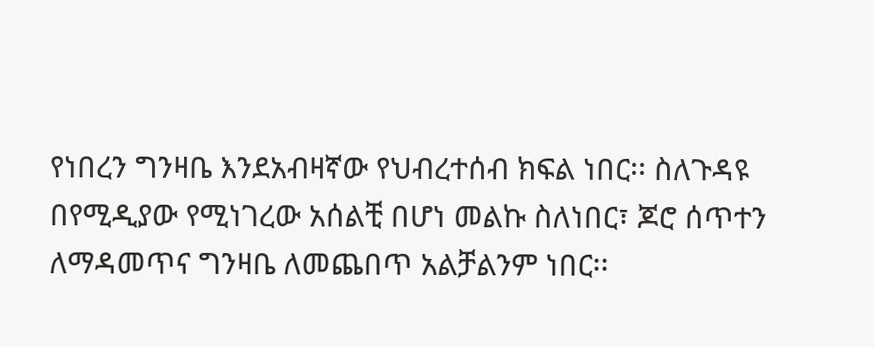የነበረን ግንዛቤ እንደአብዛኛው የህብረተሰብ ክፍል ነበር፡፡ ስለጉዳዩ በየሚዲያው የሚነገረው አሰልቺ በሆነ መልኩ ስለነበር፣ ጆሮ ሰጥተን ለማዳመጥና ግንዛቤ ለመጨበጥ አልቻልንም ነበር፡፡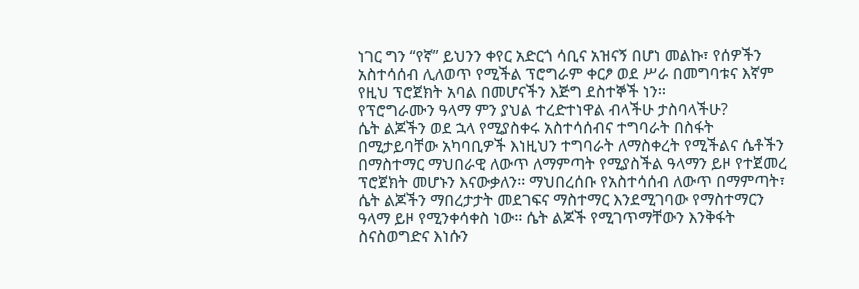ነገር ግን “የኛ” ይህንን ቀየር አድርጎ ሳቢና አዝናኝ በሆነ መልኩ፣ የሰዎችን አስተሳሰብ ሊለወጥ የሚችል ፕሮግራም ቀርፆ ወደ ሥራ በመግባቱና እኛም የዚህ ፕሮጀክት አባል በመሆናችን እጅግ ደስተኞች ነን፡፡
የፕሮግራሙን ዓላማ ምን ያህል ተረድተነዋል ብላችሁ ታስባላችሁ?
ሴት ልጆችን ወደ ኋላ የሚያስቀሩ አስተሳሰብና ተግባራት በስፋት በሚታይባቸው አካባቢዎች እነዚህን ተግባራት ለማስቀረት የሚችልና ሴቶችን በማስተማር ማህበራዊ ለውጥ ለማምጣት የሚያስችል ዓላማን ይዞ የተጀመረ ፕሮጀክት መሆኑን እናውቃለን፡፡ ማህበረሰቡ የአስተሳሰብ ለውጥ በማምጣት፣ ሴት ልጆችን ማበረታታት መደገፍና ማስተማር እንደሚገባው የማስተማርን ዓላማ ይዞ የሚንቀሳቀስ ነው፡፡ ሴት ልጆች የሚገጥማቸውን እንቅፋት ስናስወግድና እነሱን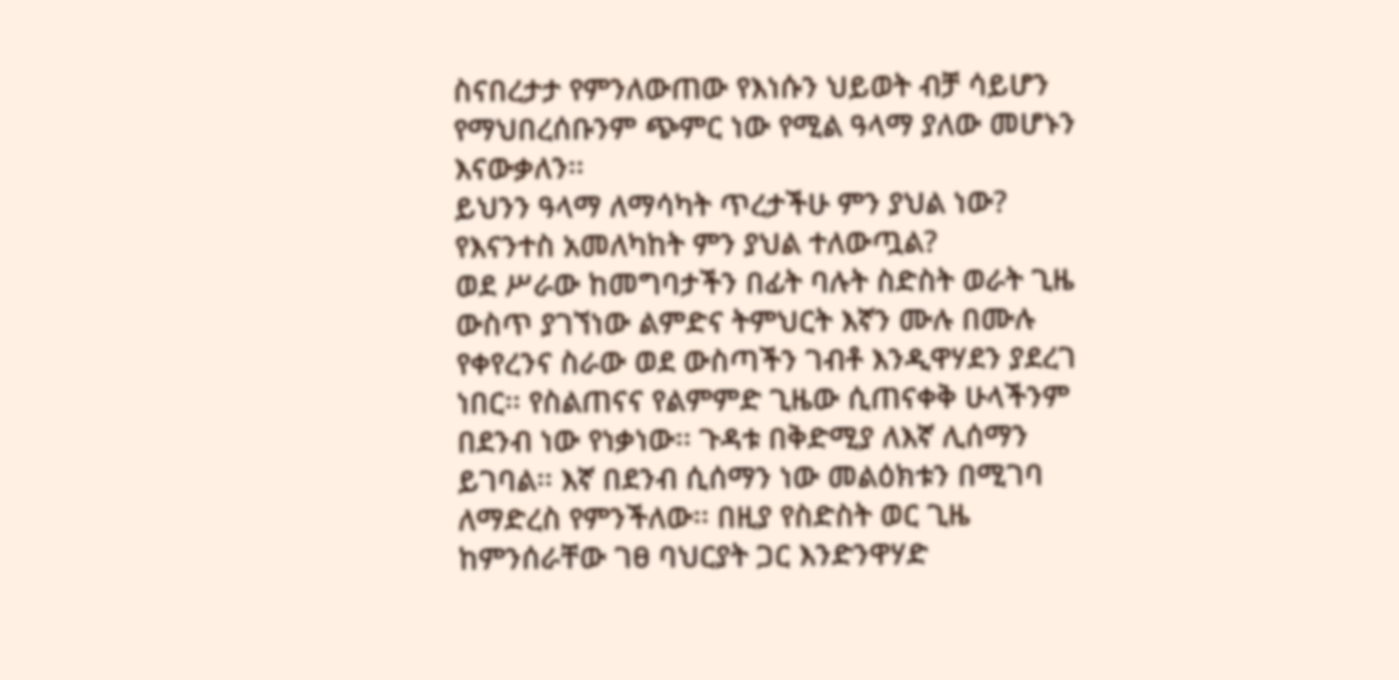ስናበረታታ የምንለውጠው የእነሱን ህይወት ብቻ ሳይሆን የማህበረሰቡንም ጭምር ነው የሚል ዓላማ ያለው መሆኑን እናውቃለን፡፡
ይህንን ዓላማ ለማሳካት ጥረታችሁ ምን ያህል ነው? የእናንተስ አመለካከት ምን ያህል ተለውጧል?
ወደ ሥራው ከመግባታችን በፊት ባሉት ስድስት ወራት ጊዜ ውስጥ ያገኘነው ልምድና ትምህርት እኛን ሙሉ በሙሉ የቀየረንና ስራው ወደ ውስጣችን ገብቶ እንዲዋሃደን ያደረገ ነበር፡፡ የስልጠናና የልምምድ ጊዜው ሲጠናቀቅ ሁላችንም በደንብ ነው የነቃነው፡፡ ጉዳቱ በቅድሚያ ለእኛ ሊሰማን ይገባል፡፡ እኛ በደንብ ሲሰማን ነው መልዕክቱን በሚገባ ለማድረስ የምንችለው፡፡ በዚያ የስድስት ወር ጊዜ ከምንሰራቸው ገፀ ባህርያት ጋር እንድንዋሃድ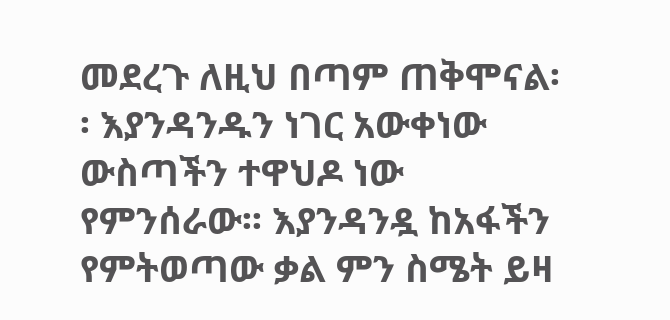መደረጉ ለዚህ በጣም ጠቅሞናል፡፡ እያንዳንዱን ነገር አውቀነው ውስጣችን ተዋህዶ ነው የምንሰራው፡፡ እያንዳንዷ ከአፋችን የምትወጣው ቃል ምን ስሜት ይዛ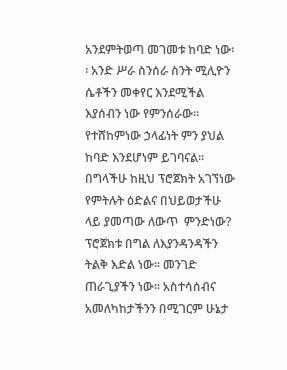አንደምትወጣ መገመቱ ከባድ ነው፡፡ አንድ ሥራ ስንሰራ ስንት ሚሊዮን ሴቶችን መቀየር እንደሚችል እያሰብን ነው የምንሰራው፡፡ የተሸከምነው ኃላፊነት ምን ያህል ከባድ እንደሆነም ይገባናል፡፡
በግላችሁ ከዚህ ፕሮጀክት አገኘነው የምትሉት ዕድልና በህይወታችሁ ላይ ያመጣው ለውጥ  ምንድነው?
ፕሮጀክቱ በግል ለእያንዳንዳችን ትልቅ እድል ነው፡፡ መንገድ ጠራጊያችን ነው፡፡ አስተሳሰብና አመለካከታችንን በሚገርም ሁኔታ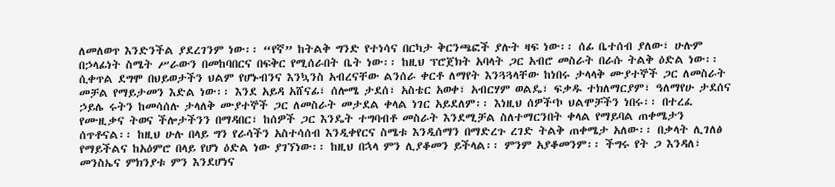ለመለወጥ እንድንችል ያደረገንም ነው፡፡ “የኛ” ከትልቅ ግንድ የተነሳና በርካታ ቅርንጫፎች ያሉት ዛፍ ነው፡፡ ሰፊ ቤተሰብ ያለው፣ ሁሉም በኃላፊነት ስሜት ሥራውን በመከባበርና በፍቅር የሚሰራበት ቤት ነው፡፡ ከዚህ ፕሮጀክት አባላት ጋር አብሮ መስራት በራሱ ትልቅ ዕድል ነው፡፡ ሲቀጥል ደግሞ በህይወታችን ህልም የሆኑብንና እንኳንስ አብረናቸው ልንሰራ ቀርቶ ለማየት እንጓጓላቸው ከነበሩ ታላላቅ ሙያተኞች ጋር ለመስራት መቻል የማይታመን እድል ነው፡፡ እንደ አይዳ አሸናፊ፣ ሰሎሜ ታደሰ፣ አስቴር አወቀ፣ አብርሃም ወልዴ፣ ፍቃዱ ተክለማርያም፣ ዓለማየሁ ታደሰና ኃይሌ ሩትን ከመሳሰሉ ታላለቅ ሙያተኞች ጋር ለመስራት መታደል ቀላል ነገር አይደለም፡፡ እነዚህ ሰዎች‘ኮ ህልሞቻችን ነበሩ፡፡ በተረፈ የሙዚቃና ትወና ችሎታችንን በማዳበር፣ ከሰዎች ጋር እንዴት ተግባብቶ መስራት እንደሚቻል ስለተማርንበት ቀላል የማይባል ጠቀሜታን ሰጥቶናል፡፡ ከዚህ ሁሉ በላይ ግን የራሳችን አስተሳሰብ እንዲቀየርና ስሜቱ እንዲሰማን በማድረጉ ረገድ ትልቅ ጠቀሜታ አለው፡፡ በቃላት ሊገለፅ የማይችልና ከአዕምሮ በላይ የሆነ ዕድል ነው ያገኘነው፡፡ ከዚህ በኋላ ምን ሊያቆመን ይችላል፡፡ ምንም አያቆመንም፡፡ ችግሩ የት ጋ እንዳለ፣ መንስኤና ምክንያቱ ምን እንደሆነና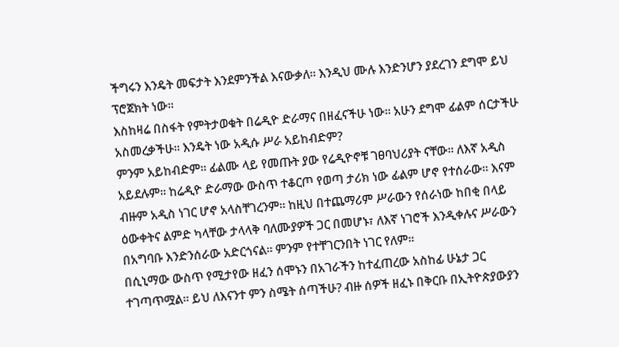ችግሩን እንዴት መፍታት እንደምንችል እናውቃለ፡፡ እንዲህ ሙሉ እንድንሆን ያደረገን ደግሞ ይህ ፕሮጀክት ነው፡፡
እስከዛሬ በስፋት የምትታወቁት በሬዲዮ ድራማና በዘፈናችሁ ነው፡፡ አሁን ደግሞ ፊልም ሰርታችሁ አስመረቃችሁ፡፡ እንዴት ነው አዲሱ ሥራ አይከብድም?
ምንም አይከብድም፡፡ ፊልሙ ላይ የመጡት ያው የሬዲዮኖቹ ገፀባህሪያት ናቸው፡፡ ለእኛ አዲስ አይደሉም፡፡ ከሬዲዮ ድራማው ውስጥ ተቆርጦ የወጣ ታሪክ ነው ፊልም ሆኖ የተሰራው፡፡ እናም ብዙም አዲስ ነገር ሆኖ አላስቸገረንም፡፡ ከዚህ በተጨማሪም ሥራውን የሰራነው ከበቂ በላይ ዕውቀትና ልምድ ካላቸው ታላላቅ ባለሙያዎች ጋር በመሆኑ፣ ለእኛ ነገሮች እንዲቀሉና ሥራውን በአግባቡ እንድንሰራው አድርጎናል፡፡ ምንም የተቸገርንበት ነገር የለም፡፡
በሲኒማው ውስጥ የሚታየው ዘፈን ሰሞኑን በአገራችን ከተፈጠረው አስከፊ ሁኔታ ጋር ተገጣጥሟል፡፡ ይህ ለእናንተ ምን ስሜት ሰጣችሁ? ብዙ ሰዎች ዘፈኑ በቅርቡ በኢትዮጵያውያን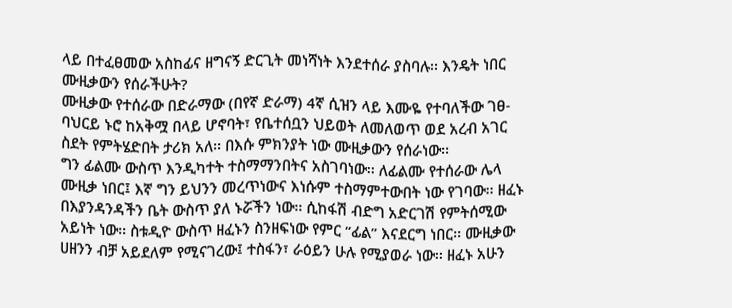ላይ በተፈፀመው አስከፊና ዘግናኝ ድርጊት መነሻነት እንደተሰራ ያስባሉ፡፡ እንዴት ነበር ሙዚቃውን የሰራችሁት?
ሙዚቃው የተሰራው በድራማው (በየኛ ድራማ) 4ኛ ሲዝን ላይ እሙዬ የተባለችው ገፀ-ባህርይ ኑሮ ከአቅሟ በላይ ሆኖባት፣ የቤተሰቧን ህይወት ለመለወጥ ወደ አረብ አገር ስደት የምትሄድበት ታሪክ አለ፡፡ በእሱ ምክንያት ነው ሙዚቃውን የሰራነው፡፡
ግን ፊልሙ ውስጥ እንዲካተት ተስማማንበትና አስገባነው፡፡ ለፊልሙ የተሰራው ሌላ ሙዚቃ ነበር፤ እኛ ግን ይህንን መረጥነውና እነሱም ተስማምተውበት ነው የገባው፡፡ ዘፈኑ በእያንዳንዳችን ቤት ውስጥ ያለ ኑሯችን ነው፡፡ ሲከፋሽ ብድግ አድርገሽ የምትሰሚው አይነት ነው፡፡ ስቱዲዮ ውስጥ ዘፈኑን ስንዘፍነው የምር “ፊል” እናደርግ ነበር፡፡ ሙዚቃው ሀዘንን ብቻ አይደለም የሚናገረው፤ ተስፋን፣ ራዕይን ሁሉ የሚያወራ ነው፡፡ ዘፈኑ አሁን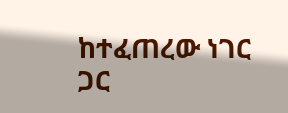ከተፈጠረው ነገር ጋር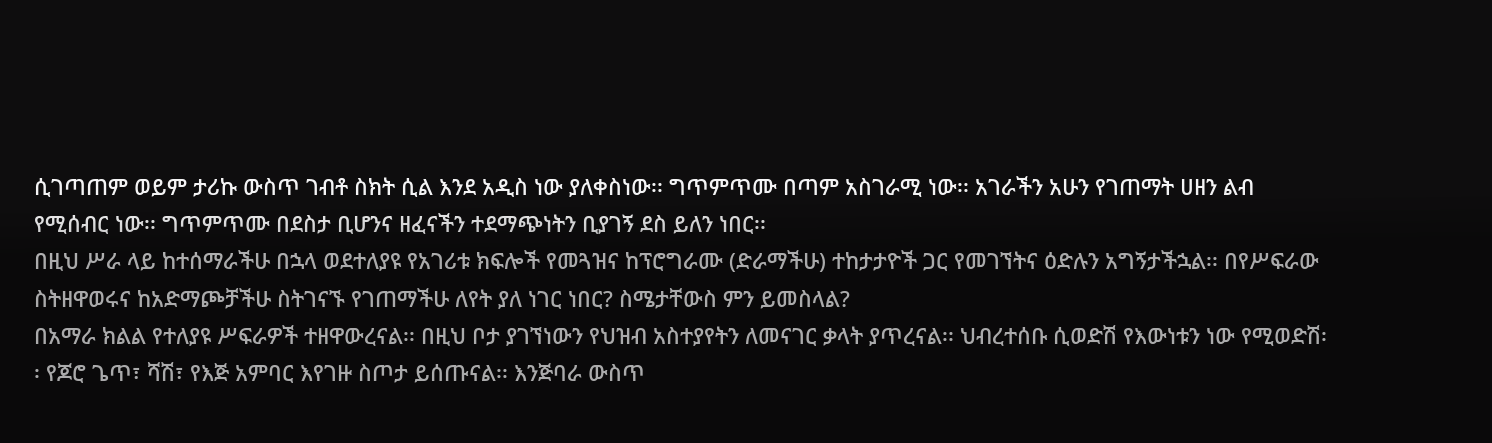ሲገጣጠም ወይም ታሪኩ ውስጥ ገብቶ ስክት ሲል እንደ አዲስ ነው ያለቀስነው፡፡ ግጥምጥሙ በጣም አስገራሚ ነው፡፡ አገራችን አሁን የገጠማት ሀዘን ልብ የሚሰብር ነው፡፡ ግጥምጥሙ በደስታ ቢሆንና ዘፈናችን ተደማጭነትን ቢያገኝ ደስ ይለን ነበር፡፡
በዚህ ሥራ ላይ ከተሰማራችሁ በኋላ ወደተለያዩ የአገሪቱ ክፍሎች የመጓዝና ከፕሮግራሙ (ድራማችሁ) ተከታታዮች ጋር የመገኘትና ዕድሉን አግኝታችኋል፡፡ በየሥፍራው ስትዘዋወሩና ከአድማጮቻችሁ ስትገናኙ የገጠማችሁ ለየት ያለ ነገር ነበር? ስሜታቸውስ ምን ይመስላል?
በአማራ ክልል የተለያዩ ሥፍራዎች ተዘዋውረናል፡፡ በዚህ ቦታ ያገኘነውን የህዝብ አስተያየትን ለመናገር ቃላት ያጥረናል፡፡ ህብረተሰቡ ሲወድሽ የእውነቱን ነው የሚወድሽ፡፡ የጆሮ ጌጥ፣ ሻሽ፣ የእጅ አምባር እየገዙ ስጦታ ይሰጡናል፡፡ እንጅባራ ውስጥ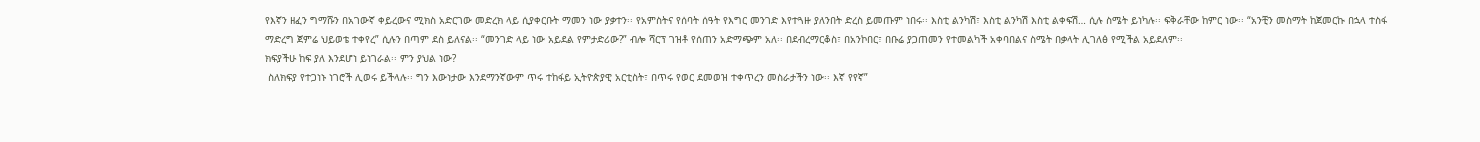የእኛን ዘፈን ግማሹን በአገውኛ ቀይረውና ሚክስ አድርገው መድረክ ላይ ሲያቀርቡት ማመን ነው ያቃተን፡፡ የአምስትና የሰባት ሰዓት የእግር መንገድ እየተጓዙ ያለንበት ድረስ ይመጡም ነበሩ፡፡ እስቲ ልንካሽ፣ እስቲ ልንካሽ እስቲ ልቀፍሽ… ሲሉ ስሜት ይነካሉ፡፡ ፍቅራቸው ከምር ነው፡፡ “አንቺን መስማት ከጀመርኩ በኋላ ተስፋ ማድረግ ጀምሬ ህይወቴ ተቀየረ” ሲሉን በጣም ደስ ይለናል፡፡ “መንገድ ላይ ነው አይደል የምታድሪው?” ብሎ ሻርፕ ገዝቶ የሰጠን አድማጭም አለ፡፡ በደብረማርቆስ፣ በአንኮበር፣ በቡሬ ያጋጠመን የተመልካች አቀባበልና ስሜት በቃላት ሊገለፅ የሚችል አይደለም፡፡
ክፍያችሁ ከፍ ያለ እንደሆነ ይነገራል፡፡ ምን ያህል ነው?
 ስለክፍያ የተጋነኑ ነገሮች ሊወሩ ይችላሉ፡፡ ግን እውነታው እንደማንኛውም ጥሩ ተከፋይ ኢትዮጵያዊ አርቲስት፣ በጥሩ የወር ደመወዝ ተቀጥረን መስራታችን ነው፡፡ እኛ የየኛ”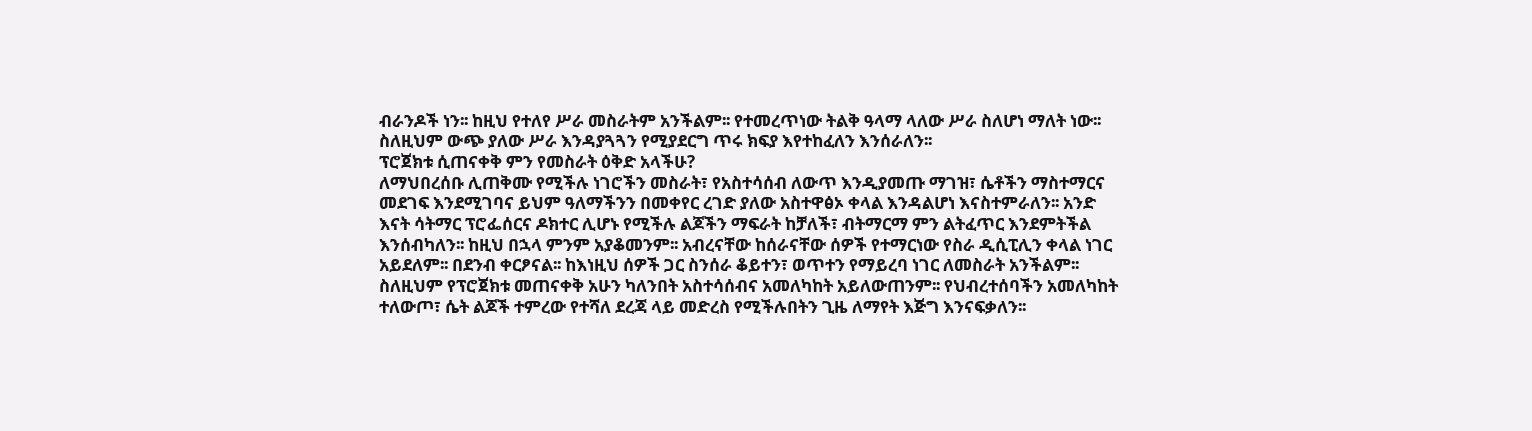ብራንዶች ነን፡፡ ከዚህ የተለየ ሥራ መስራትም አንችልም፡፡ የተመረጥነው ትልቅ ዓላማ ላለው ሥራ ስለሆነ ማለት ነው፡፡ ስለዚህም ውጭ ያለው ሥራ እንዳያጓጓን የሚያደርግ ጥሩ ክፍያ እየተከፈለን እንሰራለን፡፡
ፕሮጀክቱ ሲጠናቀቅ ምን የመስራት ዕቅድ አላችሁ?
ለማህበረሰቡ ሊጠቅሙ የሚችሉ ነገሮችን መስራት፣ የአስተሳሰብ ለውጥ እንዲያመጡ ማገዝ፣ ሴቶችን ማስተማርና መደገፍ እንደሚገባና ይህም ዓለማችንን በመቀየር ረገድ ያለው አስተዋፅኦ ቀላል እንዳልሆነ እናስተምራለን፡፡ አንድ እናት ሳትማር ፕሮፌሰርና ዶክተር ሊሆኑ የሚችሉ ልጆችን ማፍራት ከቻለች፣ ብትማርማ ምን ልትፈጥር እንደምትችል እንሰብካለን፡፡ ከዚህ በኋላ ምንም አያቆመንም፡፡ አብረናቸው ከሰራናቸው ሰዎች የተማርነው የስራ ዲሲፒሊን ቀላል ነገር አይደለም፡፡ በደንብ ቀርፆናል፡፡ ከእነዚህ ሰዎች ጋር ስንሰራ ቆይተን፣ ወጥተን የማይረባ ነገር ለመስራት አንችልም፡፡ ስለዚህም የፕሮጀክቱ መጠናቀቅ አሁን ካለንበት አስተሳሰብና አመለካከት አይለውጠንም፡፡ የህብረተሰባችን አመለካከት ተለውጦ፣ ሴት ልጆች ተምረው የተሻለ ደረጃ ላይ መድረስ የሚችሉበትን ጊዜ ለማየት እጅግ እንናፍቃለን፡፡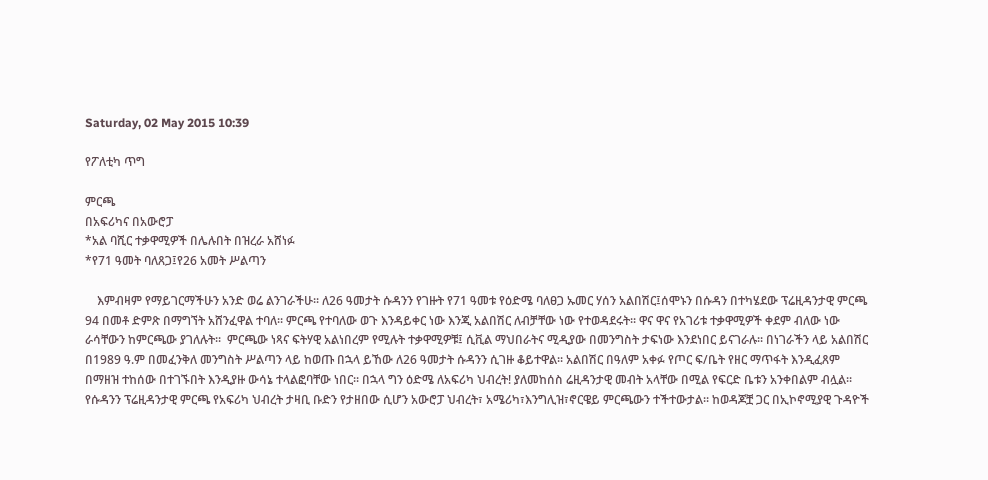Saturday, 02 May 2015 10:39

የፖለቲካ ጥግ

ምርጫ
በአፍሪካና በአውሮፓ
*አል ባሺር ተቃዋሚዎች በሌሉበት በዝረራ አሸነፉ
*የ71 ዓመት ባለጸጋ፤የ26 አመት ሥልጣን

    እምብዛም የማይገርማችሁን አንድ ወሬ ልንገራችሁ፡፡ ለ26 ዓመታት ሱዳንን የገዙት የ71 ዓመቱ የዕድሜ ባለፀጋ ኡመር ሃሰን አልበሽር፤ሰሞኑን በሱዳን በተካሄደው ፕሬዚዳንታዊ ምርጫ 94 በመቶ ድምጽ በማግኘት አሸንፈዋል ተባለ፡፡ ምርጫ የተባለው ወጉ እንዳይቀር ነው እንጂ አልበሽር ለብቻቸው ነው የተወዳደሩት፡፡ ዋና ዋና የአገሪቱ ተቃዋሚዎች ቀደም ብለው ነው ራሳቸውን ከምርጫው ያገለሉት፡፡  ምርጫው ነጻና ፍትሃዊ አልነበረም የሚሉት ተቃዋሚዎቹ፤ ሲቪል ማህበራትና ሚዲያው በመንግስት ታፍነው እንደነበር ይናገራሉ፡፡ በነገራችን ላይ አልበሽር በ1989 ዓ.ም በመፈንቅለ መንግስት ሥልጣን ላይ ከወጡ በኋላ ይኸው ለ26 ዓመታት ሱዳንን ሲገዙ ቆይተዋል፡፡ አልበሽር በዓለም አቀፉ የጦር ፍ/ቤት የዘር ማጥፋት እንዲፈጸም በማዘዝ ተከሰው በተገኙበት እንዲያዙ ውሳኔ ተላልፎባቸው ነበር፡፡ በኋላ ግን ዕድሜ ለአፍሪካ ህብረት! ያለመከሰስ ሬዚዳንታዊ መብት አላቸው በሚል የፍርድ ቤቱን አንቀበልም ብሏል፡፡ የሱዳንን ፕሬዚዳንታዊ ምርጫ የአፍሪካ ህብረት ታዛቢ ቡድን የታዘበው ሲሆን አውሮፓ ህብረት፣ አሜሪካ፣እንግሊዝ፣ኖርዌይ ምርጫውን ተችተውታል፡፡ ከወዳጆቿ ጋር በኢኮኖሚያዊ ጉዳዮች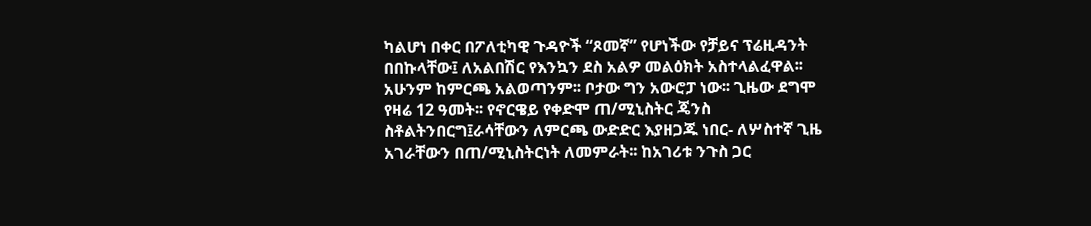ካልሆነ በቀር በፖለቲካዊ ጉዳዮች “ጾመኛ” የሆነችው የቻይና ፕሬዚዳንት በበኩላቸው፤ ለአልበሽር የእንኳን ደስ አልዎ መልዕክት አስተላልፈዋል፡፡አሁንም ከምርጫ አልወጣንም፡፡ ቦታው ግን አውሮፓ ነው፡፡ ጊዜው ደግሞ የዛሬ 12 ዓመት፡፡ የኖርዌይ የቀድሞ ጠ/ሚኒስትር ጄንስ ስቶልትንበርግ፤ራሳቸውን ለምርጫ ውድድር እያዘጋጁ ነበር- ለሦስተኛ ጊዜ አገራቸውን በጠ/ሚኒስትርነት ለመምራት፡፡ ከአገሪቱ ንጉስ ጋር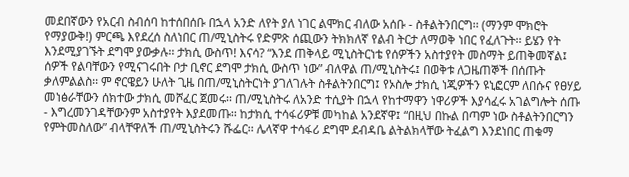መደበኛውን የአርብ ስብሰባ ከተሰበሰቡ በኋላ አንድ ለየት ያለ ነገር ልሞክር ብለው አሰቡ - ስቶልትንበርግ፡፡ (ማንም ሞክሮት የማያውቅ!) ምርጫ እየደረሰ ስለነበር ጠ/ሚኒስትሩ የድምጽ ሰጪውን ትክክለኛ የልብ ትርታ ለማወቅ ነበር የፈለጉት፡፡ ይሄን የት እንደሚያገኙት ደግሞ ያውቃሉ፡፡ ታክሲ ውስጥ! እናሳ? “እንደ ጠቅላይ ሚኒስትርነቴ የሰዎችን አስተያየት መስማት ይጠቅመኛል፤ ሰዎች የልባቸውን የሚናገሩበት ቦታ ቢኖር ደግሞ ታክሲ ውስጥ ነው” ብለዋል ጠ/ሚኒስትሩ፤ በወቅቱ ለጋዜጠኞች በሰጡት ቃለምልልስ፡፡ ም ኖርዌይን ሁለት ጊዜ በጠ/ሚኒስትርነት ያገለገሉት ስቶልትንበርግ፤ የኦስሎ ታክሲ ነጂዎችን ዩኒፎርም ለበሱና የፀሃይ መነፅራቸውን ሰክተው ታክሲ መሾፈር ጀመሩ፡፡ ጠ/ሚኒስትሩ ለአንድ ተሲያት በኋላ የከተማዋን ነዋሪዎች እያሳፈሩ አገልግሎት ሰጡ - እግረመንገዳቸውንም አስተያየት እያደመጡ፡፡ ከታክሲ ተሳፋሪዎቹ መካከል አንደኛዋ፤ “በዚህ በኩል በጣም ነው ስቶልትንበርግን የምትመስለው” ብላቸዋለች ጠ/ሚኒስትሩን ሹፌር፡፡ ሌላኛዋ ተሳፋሪ ደግሞ ደብዳቤ ልትልክላቸው ትፈልግ እንደነበር ጠቁማ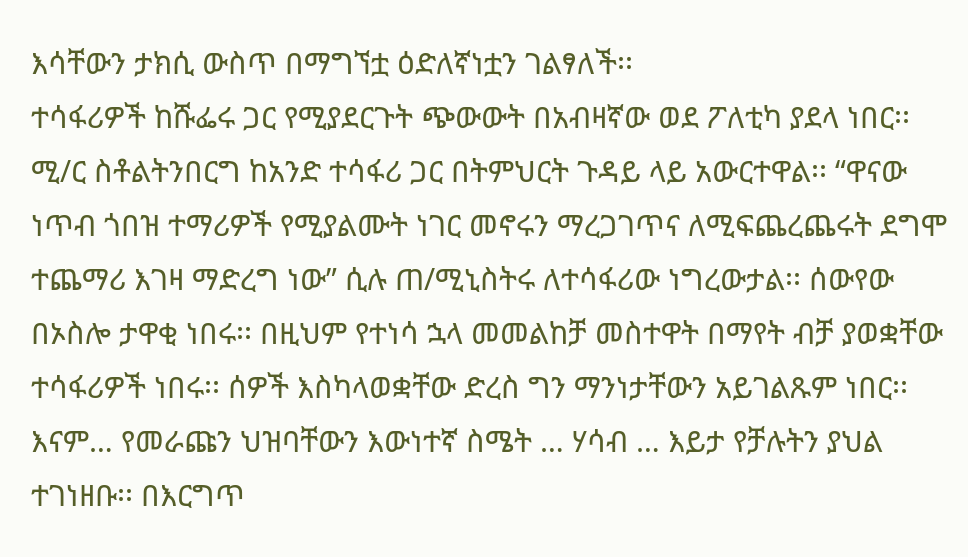እሳቸውን ታክሲ ውስጥ በማግኘቷ ዕድለኛነቷን ገልፃለች፡፡
ተሳፋሪዎች ከሹፌሩ ጋር የሚያደርጉት ጭውውት በአብዛኛው ወደ ፖለቲካ ያደላ ነበር፡፡ ሚ/ር ስቶልትንበርግ ከአንድ ተሳፋሪ ጋር በትምህርት ጉዳይ ላይ አውርተዋል፡፡ “ዋናው ነጥብ ጎበዝ ተማሪዎች የሚያልሙት ነገር መኖሩን ማረጋገጥና ለሚፍጨረጨሩት ደግሞ  ተጨማሪ እገዛ ማድረግ ነው” ሲሉ ጠ/ሚኒስትሩ ለተሳፋሪው ነግረውታል፡፡ ሰውየው በኦስሎ ታዋቂ ነበሩ፡፡ በዚህም የተነሳ ኋላ መመልከቻ መስተዋት በማየት ብቻ ያወቋቸው ተሳፋሪዎች ነበሩ፡፡ ሰዎች እስካላወቋቸው ድረስ ግን ማንነታቸውን አይገልጹም ነበር፡፡ እናም… የመራጩን ህዝባቸውን እውነተኛ ስሜት … ሃሳብ … እይታ የቻሉትን ያህል ተገነዘቡ፡፡ በእርግጥ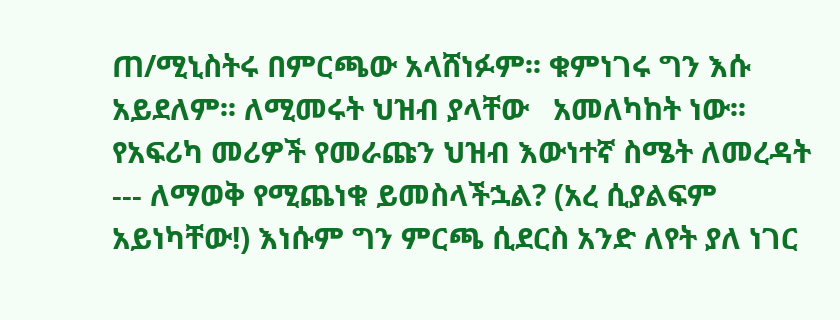ጠ/ሚኒስትሩ በምርጫው አላሸነፉም፡፡ ቁምነገሩ ግን እሱ አይደለም፡፡ ለሚመሩት ህዝብ ያላቸው   አመለካከት ነው፡፡ የአፍሪካ መሪዎች የመራጩን ህዝብ እውነተኛ ስሜት ለመረዳት --- ለማወቅ የሚጨነቁ ይመስላችኋል? (አረ ሲያልፍም አይነካቸው!) እነሱም ግን ምርጫ ሲደርስ አንድ ለየት ያለ ነገር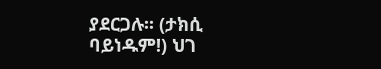ያደርጋሉ፡፡ (ታክሲ ባይነዱም!) ህገ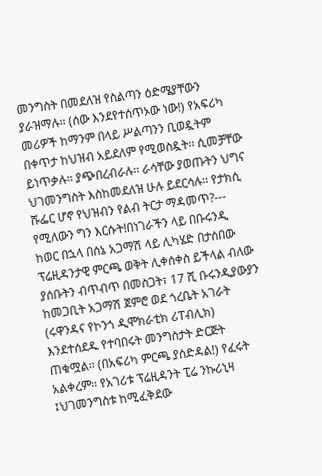መንግስት በመደለዝ የስልጣን ዕድሜያቸውን ያራዝማሉ፡፡ (ሰው እንደየተሰጥኦው ነው!) የአፍሪካ መሪዎች ከማንም በላይ ሥልጣንን ቢወዷትም በቀጥታ ከህዝብ አይደለም የሚወስዷት፡፡ ሲመቻቸው ይነጥቃሉ፡፡ ያጭበረብራሉ፡፡ ራሳቸው ያወጡትን ህግና ህገመንግስት እስከመደለዝ ሁሉ ይደርሳሉ፡፡ የታክሲ ሹፌር ሆኖ የህዝብን የልብ ትርታ ማዳመጥ?--- የሚለውን ግን እርሱት!በነገራችን ላይ በቡሩንዲ ከወር በኋላ በሰኔ አጋማሽ ላይ ሊካሄድ በታሰበው ፕሬዚዳንታዊ ምርጫ ወቅት ሊቀሰቀስ ይችላል ብለው ያሰቡትን ብጥብጥ በመስጋት፣ 17 ሺ ቡሩንዲያውያን ከመጋቢት አጋማሽ ጀምሮ ወደ ጎረቤት አገራት (ሩዋንዳና የኮንጎ ዲሞክራቲክ ሪፐብሊክ) እንደተሰደዱ የተባበሩት መንግስታት ድርጅት ጠቁሟል፡፡ (በአፍሪካ ምርጫ ያሰድዳል!) የፈሩት አልቀረም፡፡ የአገሪቱ ፕሬዚዳንት ፒሬ ንኩሪኒዛ ፤ህገመንግስቱ ከሚፈቅደው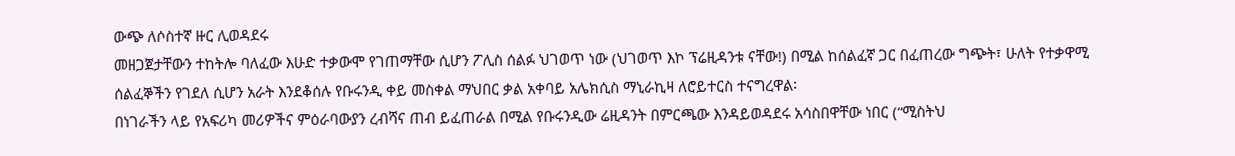ውጭ ለሶስተኛ ዙር ሊወዳደሩ
መዘጋጀታቸውን ተከትሎ ባለፈው እሁድ ተቃውሞ የገጠማቸው ሲሆን ፖሊስ ሰልፉ ህገወጥ ነው (ህገወጥ እኮ ፕሬዚዳንቱ ናቸው!) በሚል ከሰልፈኛ ጋር በፈጠረው ግጭት፣ ሁለት የተቃዋሚ ሰልፈኞችን የገደለ ሲሆን አራት እንደቆሰሉ የቡሩንዲ ቀይ መስቀል ማህበር ቃል አቀባይ አሌክሲስ ማኒራኪዛ ለሮይተርስ ተናግረዋል፡
በነገራችን ላይ የአፍሪካ መሪዎችና ምዕራባውያን ረብሻና ጠብ ይፈጠራል በሚል የቡሩንዲው ሬዚዳንት በምርጫው እንዳይወዳደሩ አሳስበዋቸው ነበር (“ሚስትህ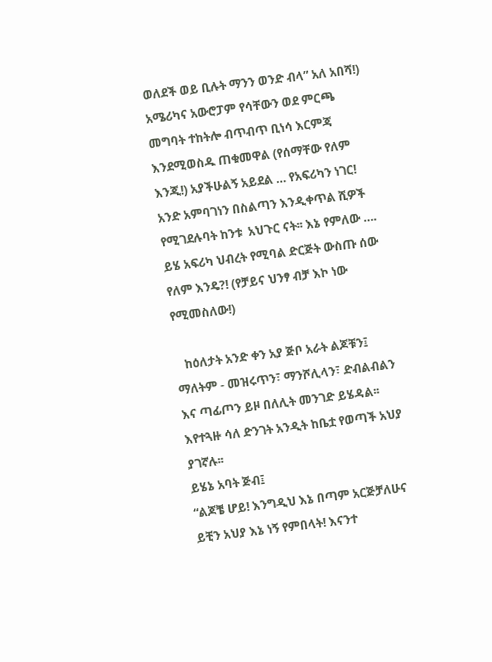ወለደች ወይ ቢሉት ማንን ወንድ ብላ” አለ አበሻ!) አሜሪካና አውሮፓም የሳቸውን ወደ ምርጫ መግባት ተከትሎ ብጥብጥ ቢነሳ እርምጃ እንደሚወስዱ ጠቁመዋል (የሰማቸው የለም እንጂ!) አያችሁልኝ አይደል … የአፍሪካን ነገር! አንድ አምባገነን በስልጣን እንዲቀጥል ሺዎች የሚገደሉባት ከንቱ  አህጉር ናት፡፡ እኔ የምለው …. ይሄ አፍሪካ ህብረት የሚባል ድርጅት ውስጡ ሰው የለም እንዴ?! (የቻይና ህንፃ ብቻ እኮ ነው የሚመስለው!)

   ከዕለታት አንድ ቀን አያ ጅቦ አራት ልጆቹን፤ ማለትም - መዝሩጥን፣ ማንሾሊላን፣ ድብልብልን እና ጣፊጦን ይዞ በለሊት መንገድ ይሄዳል፡፡ እየተጓዙ ሳለ ድንገት አንዲት ከቤቷ የወጣች አህያ ያገኛሉ፡፡
ይሄኔ አባት ጅብ፤
“ልጆቼ ሆይ! እንግዲህ እኔ በጣም አርጅቻለሁና ይቺን አህያ እኔ ነኝ የምበላት! እናንተ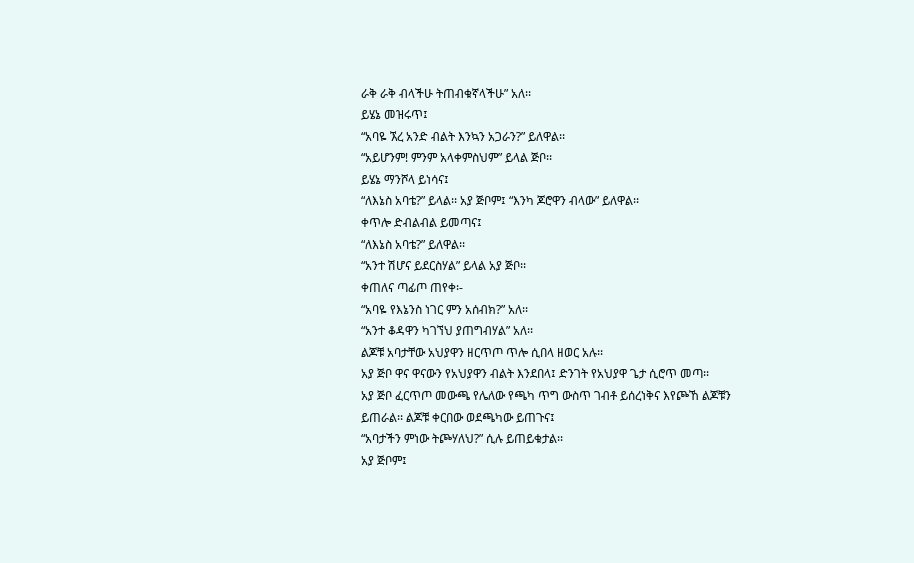ራቅ ራቅ ብላችሁ ትጠብቁኛላችሁ” አለ፡፡
ይሄኔ መዝሩጥ፤
“አባዬ ኧረ አንድ ብልት እንኳን አጋራን?” ይለዋል፡፡
“አይሆንም! ምንም አላቀምስህም” ይላል ጅቦ፡፡
ይሄኔ ማንሾላ ይነሳና፤
“ለእኔስ አባቴ?” ይላል፡፡ አያ ጅቦም፤ “እንካ ጆሮዋን ብላው” ይለዋል፡፡
ቀጥሎ ድብልብል ይመጣና፤
“ለእኔስ አባቴ?” ይለዋል፡፡
“አንተ ሽሆና ይደርስሃል” ይላል አያ ጅቦ፡፡
ቀጠለና ጣፊጦ ጠየቀ፡-
“አባዬ የእኔንስ ነገር ምን አሰብክ?” አለ፡፡
“አንተ ቆዳዋን ካገኘህ ያጠግብሃል” አለ፡፡
ልጆቹ አባታቸው አህያዋን ዘርጥጦ ጥሎ ሲበላ ዘወር አሉ፡፡
አያ ጅቦ ዋና ዋናውን የአህያዋን ብልት እንደበላ፤ ድንገት የአህያዋ ጌታ ሲሮጥ መጣ፡፡
አያ ጅቦ ፈርጥጦ መውጫ የሌለው የጫካ ጥግ ውስጥ ገብቶ ይሰረነቅና እየጮኸ ልጆቹን ይጠራል፡፡ ልጆቹ ቀርበው ወደጫካው ይጠጉና፤
“አባታችን ምነው ትጮሃለህ?” ሲሉ ይጠይቁታል፡፡
አያ ጅቦም፤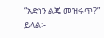“አድነን ልጄ መዝሩጥ?” ይላል፡-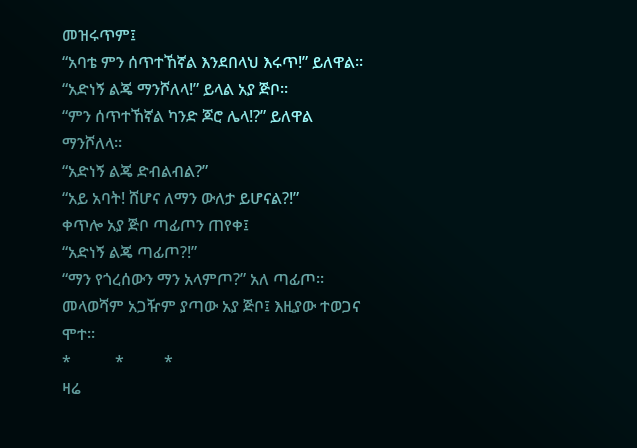መዝሩጥም፤
“አባቴ ምን ሰጥተኸኛል እንደበላህ እሩጥ!” ይለዋል፡፡
“አድነኝ ልጄ ማንሾለላ!” ይላል አያ ጅቦ፡፡
“ምን ሰጥተኸኛል ካንድ ጆሮ ሌላ!?” ይለዋል ማንሾለላ፡፡
“አድነኝ ልጄ ድብልብል?”
“አይ አባት! ሸሆና ለማን ውለታ ይሆናል?!”
ቀጥሎ አያ ጅቦ ጣፊጦን ጠየቀ፤
“አድነኝ ልጄ ጣፊጦ?!”
“ማን የጎረሰውን ማን አላምጦ?” አለ ጣፊጦ፡፡
መላወሻም አጋዥም ያጣው አያ ጅቦ፤ እዚያው ተወጋና ሞተ፡፡
*           *          *
ዛሬ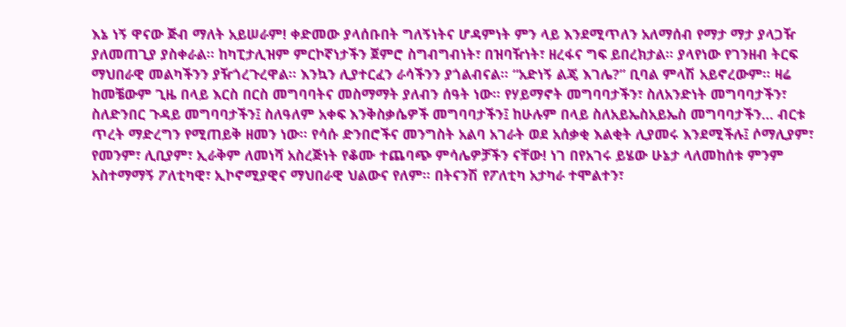እኔ ነኝ ዋናው ጅብ ማለት አይሠራም! ቀድመው ያላሰቡበት ግለኝነትና ሆዳምነት ምን ላይ እንደሚጥለን አለማሰብ የማታ ማታ ያላጋዥ ያለመጠጊያ ያስቀራል፡፡ ከካፒታሊዝም ምርኮኛነታችን ጀምሮ ስግብግብነት፣ በዝባዥነት፣ ዘረፋና ግፍ ይበረክታል፡፡ ያላየነው የገንዘብ ትርፍ ማህበራዊ መልካችንን ያዥጎረጉረዋል፡፡ እንኳን ሊያተርፈን ራሳችንን ያጎልብናል፡፡ “አድነኝ ልጄ እገሌ?” ቢባል ምላሽ አይኖረውም፡፡ ዛሬ ከመቼውም ጊዜ በላይ እርስ በርስ መግባባትና መስማማት ያለብን ሰዓት ነው፡፡ የሃይማኖት መግባባታችን፣ ስለአንድነት መግባባታችን፣ ስለድንበር ጉዳይ መግባባታችን፤ ስለዓለም አቀፍ እንቅስቃሴዎች መግባባታችን፤ ከሁሉም በላይ ስለአይኤስአይኤስ መግባባታችን… ብርቱ ጥረት ማድረግን የሚጠይቅ ዘመን ነው፡፡ የሳሱ ድንበሮችና መንግስት አልባ አገራት ወደ አሰቃቂ እልቂት ሊያመሩ እንደሚችሉ፤ ሶማሊያም፣ የመንም፣ ሊቢያም፣ ኢራቅም ለመነሻ አስረጅነት የቆሙ ተጨባጭ ምሳሌዎቻችን ናቸው! ነገ በየአገሩ ይሄው ሁኔታ ላለመከሰቱ ምንም አስተማማኝ ፖለቲካዊ፣ ኢኮኖሚያዊና ማህበራዊ ህልውና የለም፡፡ በትናንሽ የፖለቲካ አታካራ ተሞልተን፣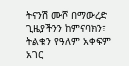ትናንሽ ሙሾ በማውረድ ጊዜያችንን ከምናባክን፣ ትልቁን የዓለም አቀፍም አገር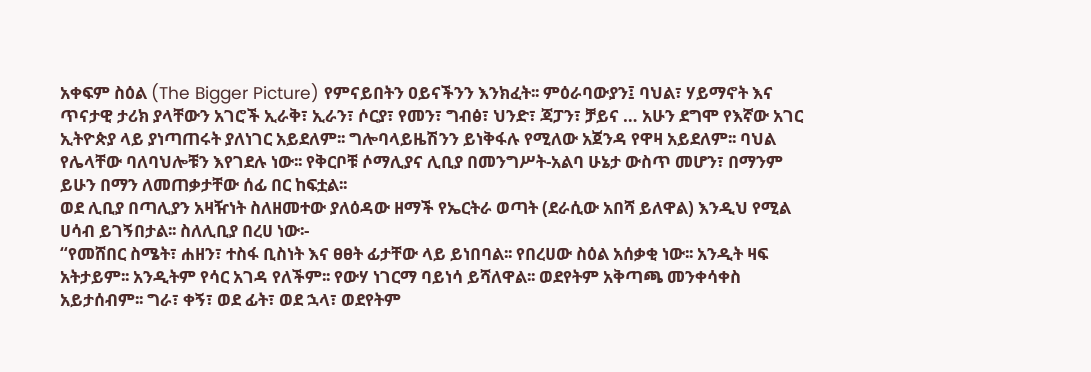አቀፍም ስዕል (The Bigger Picture) የምናይበትን ዐይናችንን እንክፈት፡፡ ምዕራባውያን፤ ባህል፣ ሃይማኖት እና ጥናታዊ ታሪክ ያላቸውን አገሮች ኢራቅ፣ ኢራን፣ ሶርያ፣ የመን፣ ግብፅ፣ ህንድ፣ ጃፓን፣ ቻይና … አሁን ደግሞ የእኛው አገር ኢትዮጵያ ላይ ያነጣጠሩት ያለነገር አይደለም፡፡ ግሎባላይዜሽንን ይነቅፋሉ የሚለው አጀንዳ የዋዛ አይደለም፡፡ ባህል የሌላቸው ባለባህሎቹን እየገደሉ ነው፡፡ የቅርቦቹ ሶማሊያና ሊቢያ በመንግሥት-አልባ ሁኔታ ውስጥ መሆን፣ በማንም ይሁን በማን ለመጠቃታቸው ሰፊ በር ከፍቷል፡፡
ወደ ሊቢያ በጣሊያን አዛዥነት ስለዘመተው ያለዕዳው ዘማች የኤርትራ ወጣት (ደራሲው አበሻ ይለዋል) እንዲህ የሚል ሀሳብ ይገኝበታል፡፡ ስለሊቢያ በረሀ ነው፡-
“የመሸበር ስሜት፣ ሐዘን፣ ተስፋ ቢስነት እና ፀፀት ፊታቸው ላይ ይነበባል፡፡ የበረሀው ስዕል አሰቃቂ ነው፡፡ አንዲት ዛፍ አትታይም፡፡ አንዲትም የሳር አገዳ የለችም፡፡ የውሃ ነገርማ ባይነሳ ይሻለዋል፡፡ ወደየትም አቅጣጫ መንቀሳቀስ አይታሰብም፡፡ ግራ፣ ቀኝ፣ ወደ ፊት፣ ወደ ኋላ፣ ወደየትም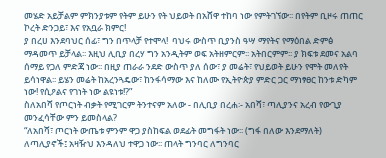መሄድ አይቻልም ምክንያቱም የትም ይሁን የት ህይወት በአሸዋ ተከባ ነው የምትገኘው፡፡ በየትም ቢዞሩ ጠጠር ኮረት ድንጋይ፣ እና የአቧራ ክምር!
ያ በረሀ እንደባህር ሰፊ፣ ግን በጥላቻ የተሞላ!  ባህሩ ውስጥ ቢያንስ ዓሣ ማየትና የማዕበል ድምፅ ማዳመጥ ይቻላል፡፡ እዚህ ሊቢያ በረሃ ግን አንዲትም ወፍ አትዘምርም፡፡ አትበርምም፡፡ ያ ክፍቱ ደመና አልባ ሰማይ የጋለ ምድጃ ነው፡፡ በዚያ ጠራራ ንደድ ውስጥ ያለ ሰው፣ ያ መሬት፣ የህይወት ይሁን የሞት መለየት ይሳነዋል፡፡ ይሄን መሬት ከአረንጓዴው፣ ከንፋሳማው እና ከለሙ የኢትዮጵያ ምድር ጋር ማነፃፀር ከንቱ ድካም ነው! የሲዖልና የገነት ነው ልዩነቱ!?”
ስለአበሻ የጦርነት ብቃት የሚገርም ትንተናም አለው - በሊቢያ በረሐ፡- አበሻ፣ ጣሊያንና አረብ የውጊያ መንፈሳቸው ምን ይመስላል?
“ለአበሻ፣ ጦርነት ውጤቱ ምንም ዋጋ ያስከፍል ወደፊት መግፋት ነው፡፡ (ግፋ በለው እንደማለት) ለጣሊያኖች፤ አዛዥህ እንዳለህ ተዋጋ ነው፡፡ ጠላት ግንባር ለግንባር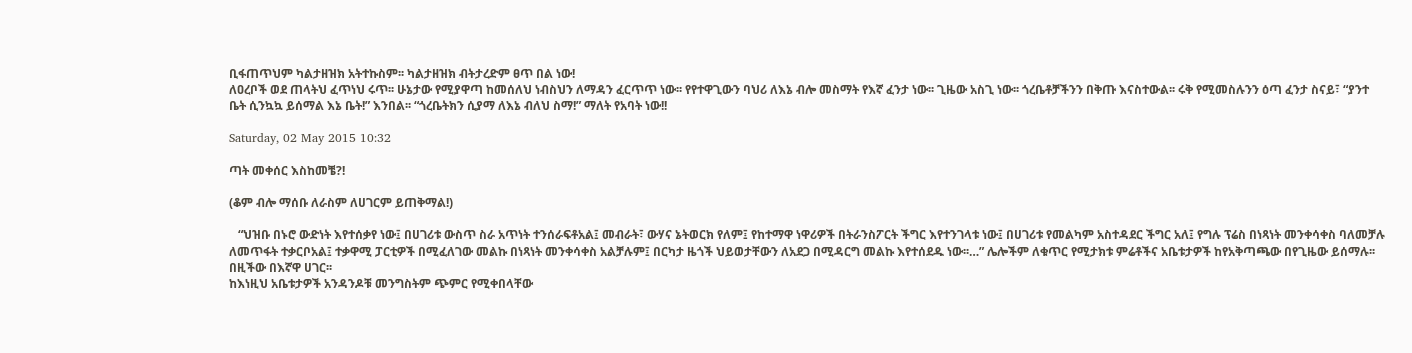ቢፋጠጥህም ካልታዘዝክ አትተኩስም፡፡ ካልታዘዝክ ብትታረድም ፀጥ በል ነው!
ለዐረቦች ወደ ጠላትህ ፈጥነህ ሩጥ፡፡ ሁኔታው የሚያዋጣ ከመሰለህ ነብስህን ለማዳን ፈርጥጥ ነው፡፡ የየተዋጊውን ባህሪ ለእኔ ብሎ መስማት የእኛ ፈንታ ነው፡፡ ጊዜው አስጊ ነው፡፡ ጎረቤቶቻችንን በቅጡ እናስተውል፡፡ ሩቅ የሚመስሉንን ዕጣ ፈንታ ስናይ፣ “ያንተ ቤት ሲንኳኳ ይሰማል እኔ ቤት!” እንበል፡፡ “ጎረቤትክን ሲያማ ለእኔ ብለህ ስማ!” ማለት የአባት ነው!!

Saturday, 02 May 2015 10:32

ጣት መቀሰር እስከመቼ?!

(ቆም ብሎ ማሰቡ ለራስም ለሀገርም ይጠቅማል!)

   “ህዝቡ በኑሮ ውድነት እየተሰቃየ ነው፤ በሀገሪቱ ውስጥ ስራ አጥነት ተንሰራፍቶአል፤ መብራት፣ ውሃና ኔትወርክ የለም፤ የከተማዋ ነዋሪዎች በትራንስፖርት ችግር እየተንገላቱ ነው፤ በሀገሪቱ የመልካም አስተዳደር ችግር አለ፤ የግሉ ፕሬስ በነጻነት መንቀሳቀስ ባለመቻሉ ለመጥፋት ተቃርቦአል፤ ተቃዋሚ ፓርቲዎች በሚፈለገው መልኩ በነጻነት መንቀሳቀስ አልቻሉም፤ በርካታ ዜጎች ህይወታቸውን ለአደጋ በሚዳርግ መልኩ እየተሰደዱ ነው፡፡…” ሌሎችም ለቁጥር የሚታክቱ ምሬቶችና አቤቱታዎች ከየአቅጣጫው በየጊዜው ይሰማሉ፡፡ በዚችው በእኛዋ ሀገር፡፡
ከእነዚህ አቤቱታዎች አንዳንዶቹ መንግስትም ጭምር የሚቀበላቸው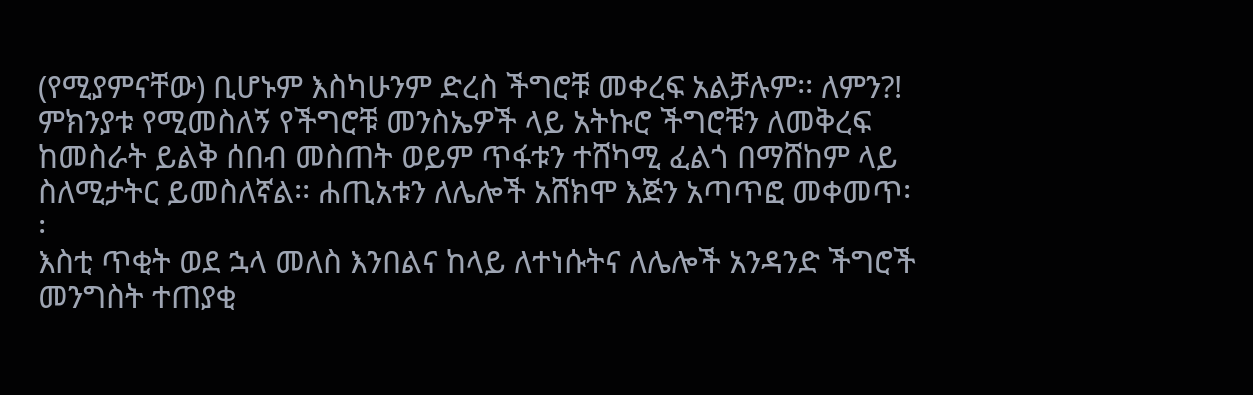(የሚያምናቸው) ቢሆኑም እስካሁንም ድረስ ችግሮቹ መቀረፍ አልቻሉም፡፡ ለምን?! ምክንያቱ የሚመስለኝ የችግሮቹ መንስኤዎች ላይ አትኩሮ ችግሮቹን ለመቅረፍ ከመስራት ይልቅ ሰበብ መስጠት ወይም ጥፋቱን ተሸካሚ ፈልጎ በማሸከም ላይ ስለሚታትር ይመስለኛል፡፡ ሐጢአቱን ለሌሎች አሸክሞ እጅን አጣጥፎ መቀመጥ፡፡
እስቲ ጥቂት ወደ ኋላ መለስ እንበልና ከላይ ለተነሱትና ለሌሎች አንዳንድ ችግሮች መንግስት ተጠያቂ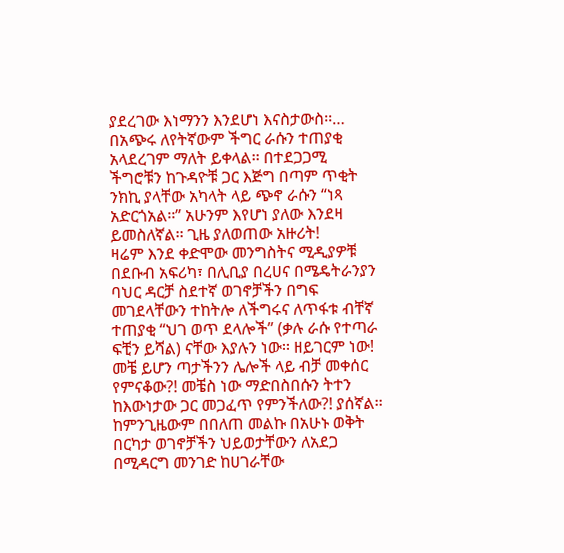ያደረገው እነማንን እንደሆነ እናስታውስ፡፡… በአጭሩ ለየትኛውም ችግር ራሱን ተጠያቂ አላደረገም ማለት ይቀላል፡፡ በተደጋጋሚ ችግሮቹን ከጉዳዮቹ ጋር እጅግ በጣም ጥቂት ንክኪ ያላቸው አካላት ላይ ጭኖ ራሱን “ነጻ አድርጎአል፡፡” አሁንም እየሆነ ያለው እንደዛ ይመስለኛል፡፡ ጊዜ ያለወጠው አዙሪት!
ዛሬም እንደ ቀድሞው መንግስትና ሚዲያዎቹ በደቡብ አፍሪካ፣ በሊቢያ በረሀና በሜዴትራንያን ባህር ዳርቻ ስደተኛ ወገኖቻችን በግፍ መገደላቸውን ተከትሎ ለችግሩና ለጥፋቱ ብቸኛ ተጠያቂ “ህገ ወጥ ደላሎች” (ቃሉ ራሱ የተጣራ ፍቺን ይሻል) ናቸው እያሉን ነው፡፡ ዘይገርም ነው! መቼ ይሆን ጣታችንን ሌሎች ላይ ብቻ መቀሰር የምናቆው?! መቼስ ነው ማድበስበሱን ትተን ከእውነታው ጋር መጋፈጥ የምንችለው?! ያሰኛል፡፡
ከምንጊዜውም በበለጠ መልኩ በአሁኑ ወቅት በርካታ ወገኖቻችን ህይወታቸውን ለአደጋ በሚዳርግ መንገድ ከሀገራቸው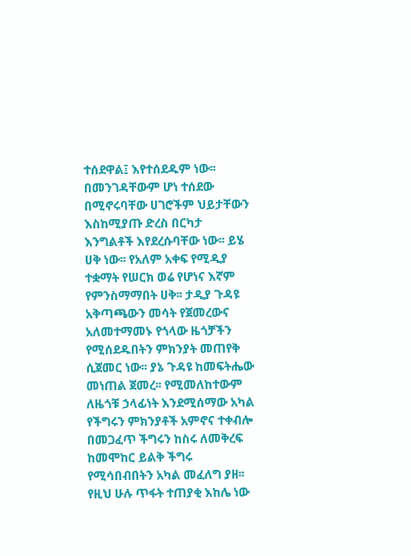ተሰደዋል፤ እየተሰደዱም ነው፡፡ በመንገዳቸውም ሆነ ተሰደው በሚኖሩባቸው ሀገሮችም ህይታቸውን እስከሚያጡ ድረስ በርካታ እንግልቶች እየደረሱባቸው ነው፡፡ ይሄ ሀቅ ነው፡፡ የአለም አቀፍ የሚዲያ ተቋማት የሠርክ ወሬ የሆነና እኛም የምንስማማበት ሀቅ፡፡ ታዲያ ጉዳዩ አቅጣጫውን መሳት የጀመረውና አለመተማመኑ የጎላው ዜጎቻችን የሚሰደዱበትን ምክንያት መጠየቅ ሲጀመር ነው፡፡ ያኔ ጉዳዩ ከመፍትሔው መነጠል ጀመረ፡፡ የሚመለከተውም ለዜጎቹ ኃላፊነት እንደሚሰማው አካል የችግሩን ምክንያቶች አምኖና ተቀብሎ በመጋፈጥ ችግሩን ከስሩ ለመቅረፍ ከመሞከር ይልቅ ችግሩ የሚሳበብበትን አካል መፈለግ ያዘ፡፡ የዚህ ሁሉ ጥፋት ተጠያቂ እከሌ ነው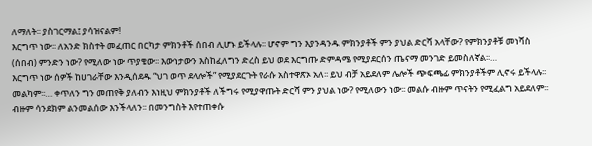ለማለት፡፡ ያስገርማል፤ ያሳዝናልም!
እርግጥ ነው፡፡ ለአንድ ክስተት መፈጠር በርካታ ምክንቶች ሰበብ ሊሆኑ ይችላሉ፡፡ ሆኖም ግን እያንዳንዱ ምክንያቶች ምን ያህል ድርሻ አላቸው? የምክንያቶቹ መነሻስ (ሰበብ) ምንድን ነው? የሚለው ነው ጥያቄው፡፡ እውነታውን እስከፈለግን ድረስ ይህ ወደ እርግጡ ድምዳሜ የሚያደርሰን ጤናማ መንገድ ይመስለኛል፡፡…
እርግጥ ነው ሰዎች ከሀገራቸው እንዲሰደዱ “ህገ ወጥ ደላሎች” የሚያደርጉት የራሱ አስተዋጽኦ አለ፡፡ ይህ ብቻ አይደለም ሌሎች ጭፍጫፊ ምክንያቶችም ሊኖሩ ይችላሉ፡፡ መልካም፡፡… ቀጥለን ግን መጠየቅ ያለብን እነዚህ ምክንያቶች ለችግሩ የሚያዋጡት ድርሻ ምን ያህል ነው? የሚለውን ነው፡፡ መልሱ ብዙም ጥናትን የሚፈልግ አይደለም፡፡ ብዙም ሳንደክም ልንመልሰው እንችላለን፡፡ በመንግስት እየተጠቀሱ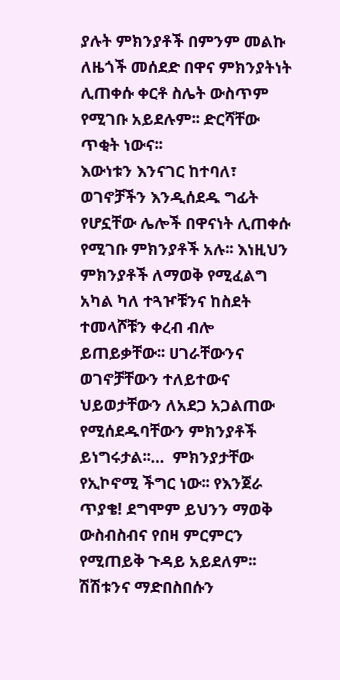ያሉት ምክንያቶች በምንም መልኩ ለዜጎች መሰደድ በዋና ምክንያትነት ሊጠቀሱ ቀርቶ ስሌት ውስጥም የሚገቡ አይደሉም፡፡ ድርሻቸው ጥቂት ነውና፡፡
እውነቱን እንናገር ከተባለ፣ ወገኖቻችን እንዲሰደዱ ግፊት የሆኗቸው ሌሎች በዋናነት ሊጠቀሱ የሚገቡ ምክንያቶች አሉ፡፡ እነዚህን ምክንያቶች ለማወቅ የሚፈልግ አካል ካለ ተጓዦቹንና ከስደት ተመላሾቹን ቀረብ ብሎ ይጠይቃቸው፡፡ ሀገራቸውንና ወገኖቻቸውን ተለይተውና ህይወታቸውን ለአደጋ አጋልጠው የሚሰደዱባቸውን ምክንያቶች ይነግሩታል፡፡…  ምክንያታቸው የኢኮኖሚ ችግር ነው፡፡ የእንጀራ ጥያቄ! ደግሞም ይህንን ማወቅ ውስብስብና የበዛ ምርምርን የሚጠይቅ ጉዳይ አይደለም፡፡ ሽሽቱንና ማድበስበሱን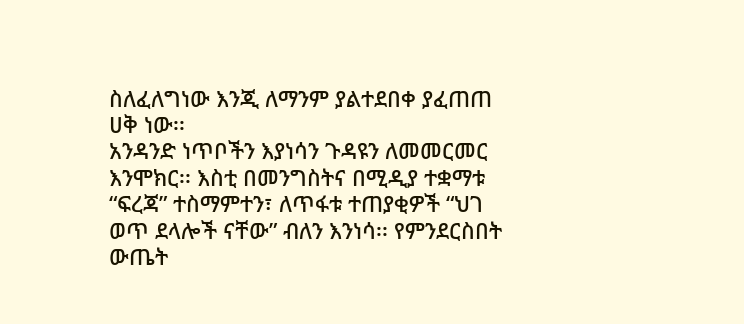ስለፈለግነው እንጂ ለማንም ያልተደበቀ ያፈጠጠ ሀቅ ነው፡፡
አንዳንድ ነጥቦችን እያነሳን ጉዳዩን ለመመርመር እንሞክር፡፡ እስቲ በመንግስትና በሚዲያ ተቋማቱ “ፍረጃ” ተስማምተን፣ ለጥፋቱ ተጠያቂዎች “ህገ ወጥ ደላሎች ናቸው” ብለን እንነሳ፡፡ የምንደርስበት ውጤት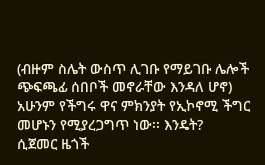(ብዙም ስሌት ውስጥ ሊገቡ የማይገቡ ሌሎች ጭፍጫፊ ሰበቦች መኖራቸው እንዳለ ሆኖ) አሁንም የችግሩ ዋና ምክንያት የኢኮኖሚ ችግር መሆኑን የሚያረጋግጥ ነው፡፡ እንዴት?
ሲጀመር ዜጎች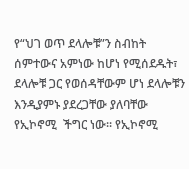የ“ህገ ወጥ ደላሎቹ”ን ስብከት ሰምተውና አምነው ከሆነ የሚሰደዱት፣ ደላሎቹ ጋር የወሰዳቸውም ሆነ ደላሎቹን እንዲያምኑ ያደረጋቸው ያለባቸው የኢኮኖሚ  ችግር ነው፡፡ የኢኮኖሚ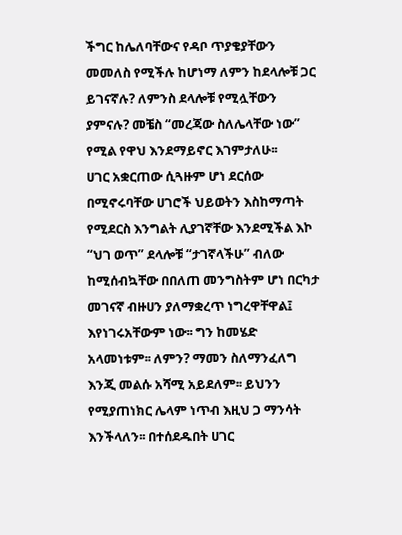ችግር ከሌለባቸውና የዳቦ ጥያቄያቸውን መመለስ የሚችሉ ከሆነማ ለምን ከደላሎቹ ጋር ይገናኛሉ? ለምንስ ደላሎቹ የሚሏቸውን ያምናሉ? መቼስ “መረጃው ስለሌላቸው ነው” የሚል የዋህ እንደማይኖር እገምታለሁ፡፡
ሀገር አቋርጠው ሲጓዙም ሆነ ደርሰው በሚኖሩባቸው ሀገሮች ህይወትን እስከማጣት የሚደርስ እንግልት ሊያገኛቸው እንደሚችል እኮ “ህገ ወጥ” ደላሎቹ “ታገኛላችሁ” ብለው ከሚሰብኳቸው በበለጠ መንግስትም ሆነ በርካታ መገናኛ ብዙሀን ያለማቋረጥ ነግረዋቸዋል፤ እየነገሩአቸውም ነው፡፡ ግን ከመሄድ አላመነቱም፡፡ ለምን? ማመን ስለማንፈለግ እንጂ መልሱ አሻሚ አይደለም፡፡ ይህንን የሚያጠነክር ሌላም ነጥብ እዚህ ጋ ማንሳት እንችላለን፡፡ በተሰደዱበት ሀገር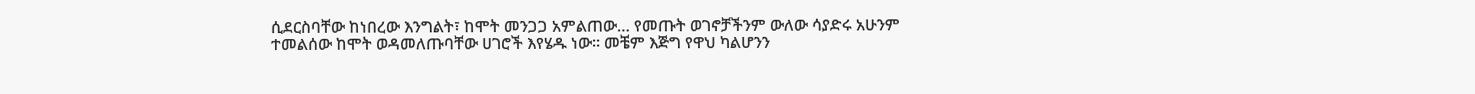ሲደርስባቸው ከነበረው እንግልት፣ ከሞት መንጋጋ አምልጠው… የመጡት ወገኖቻችንም ውለው ሳያድሩ አሁንም ተመልሰው ከሞት ወዳመለጡባቸው ሀገሮች እየሄዱ ነው፡፡ መቼም እጅግ የዋህ ካልሆንን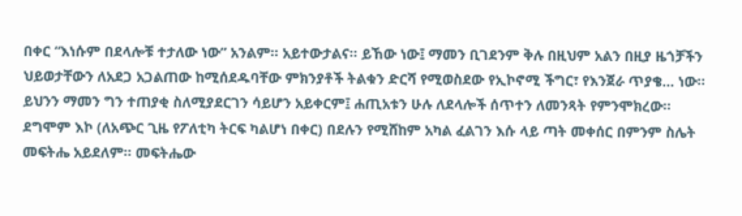በቀር “እነሱም በደላሎቹ ተታለው ነው” አንልም፡፡ አይተውታልና፡፡ ይኸው ነው፤ ማመን ቢገደንም ቅሉ በዚህም አልን በዚያ ዜጎቻችን ህይወታቸውን ለአደጋ አጋልጠው ከሚሰደዱባቸው ምክንያቶች ትልቁን ድርሻ የሚወስደው የኢኮኖሚ ችግር፣ የእንጀራ ጥያቄ… ነው፡፡ ይህንን ማመን ግን ተጠያቂ ስለሚያደርገን ሳይሆን አይቀርም፤ ሐጢአቱን ሁሉ ለደላሎች ሰጥተን ለመንጻት የምንሞክረው፡፡
ደግሞም እኮ (ለአጭር ጊዜ የፖለቲካ ትርፍ ካልሆነ በቀር) በደሉን የሚሸከም አካል ፈልገን እሱ ላይ ጣት መቀሰር በምንም ስሌት መፍትሔ አይደለም፡፡ መፍትሔው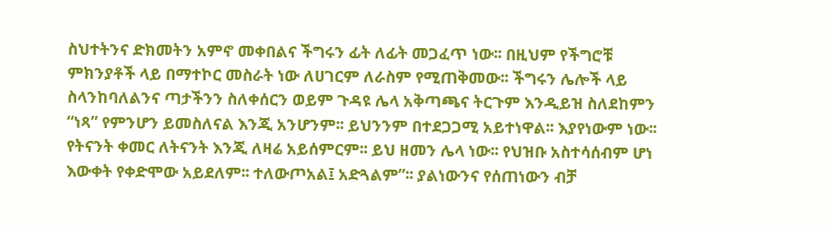ስህተትንና ድክመትን አምኖ መቀበልና ችግሩን ፊት ለፊት መጋፈጥ ነው፡፡ በዚህም የችግሮቹ ምክንያቶች ላይ በማተኮር መስራት ነው ለሀገርም ለራስም የሚጠቅመው፡፡ ችግሩን ሌሎች ላይ ስላንከባለልንና ጣታችንን ስለቀሰርን ወይም ጉዳዩ ሌላ አቅጣጫና ትርጉም እንዲይዝ ስለደከምን “ነጻ” የምንሆን ይመስለናል እንጂ አንሆንም፡፡ ይህንንም በተደጋጋሚ አይተነዋል፡፡ እያየነውም ነው፡፡
የትናንት ቀመር ለትናንት እንጂ ለዛሬ አይሰምርም፡፡ ይህ ዘመን ሌላ ነው፡፡ የህዝቡ አስተሳሰብም ሆነ እውቀት የቀድሞው አይደለም፡፡ ተለውጦአል፤ አድጓልም”፡፡ ያልነውንና የሰጠነውን ብቻ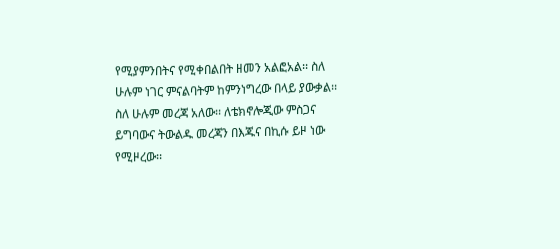የሚያምንበትና የሚቀበልበት ዘመን አልፎአል፡፡ ስለ ሁሉም ነገር ምናልባትም ከምንነግረው በላይ ያውቃል፡፡ ስለ ሁሉም መረጃ አለው፡፡ ለቴክኖሎጂው ምስጋና ይግባውና ትውልዱ መረጃን በእጁና በኪሱ ይዞ ነው የሚዞረው፡፡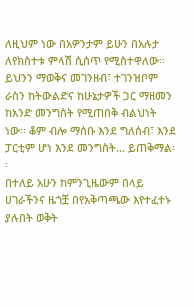ለዚህም ነው በአዎንታም ይሁን በአሉታ ለየክስተቱ ምላሽ ሲሰጥ የሚስተዋለው፡፡ ይህንን ማወቅና መገንዘብ፣ ተገንዝቦም ራስን ከትውልድና ከሁኔታዎች ጋር ማዘመን ከአንድ መንግስት የሚጠበቅ ብልህነት ነው፡፡ ቆም ብሎ ማሰቡ እንደ ግለሰብ፣ እንደ ፓርቲም ሆነ እንደ መንግስት… ይጠቅማል፡፡
በተለይ አሁን ከምንጊዜውም በላይ ሀገራችንና ዜጎቿ በየአቅጣጫው እየተፈተኑ ያሉበት ወቅት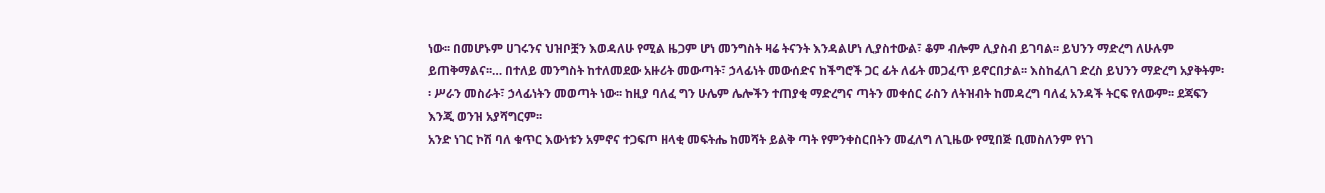ነው፡፡ በመሆኑም ሀገሩንና ህዝቦቿን እወዳለሁ የሚል ዜጋም ሆነ መንግስት ዛሬ ትናንት እንዳልሆነ ሊያስተውል፣ ቆም ብሎም ሊያስብ ይገባል፡፡ ይህንን ማድረግ ለሁሉም ይጠቅማልና፡፡… በተለይ መንግስት ከተለመደው አዙሪት መውጣት፣ ኃላፊነት መውሰድና ከችግሮች ጋር ፊት ለፊት መጋፈጥ ይኖርበታል፡፡ እስከፈለገ ድረስ ይህንን ማድረግ አያቅትም፡፡ ሥራን መስራት፣ ኃላፊነትን መወጣት ነው፡፡ ከዚያ ባለፈ ግን ሁሌም ሌሎችን ተጠያቂ ማድረግና ጣትን መቀሰር ራስን ለትዝብት ከመዳረግ ባለፈ አንዳች ትርፍ የለውም፡፡ ደጃፍን እንጂ ወንዝ አያሻግርም፡፡
አንድ ነገር ኮሽ ባለ ቁጥር እውነቱን አምኖና ተጋፍጦ ዘላቂ መፍትሔ ከመሻት ይልቅ ጣት የምንቀስርበትን መፈለግ ለጊዜው የሚበጅ ቢመስለንም የነገ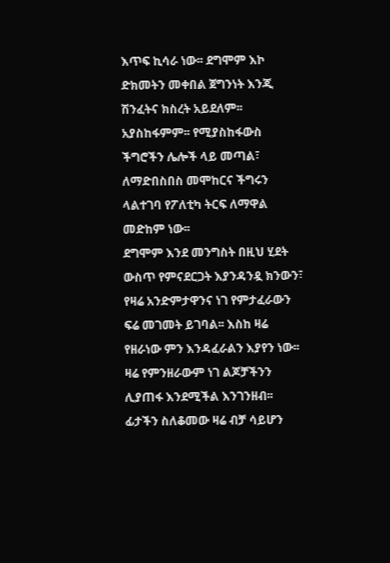እጥፍ ኪሳራ ነው፡፡ ደግሞም እኮ ድክመትን መቀበል ጀግንነት እንጂ ሽንፈትና ክስረት አይደለም፡፡ አያስከፋምም፡፡ የሚያስከፋውስ ችግሮችን ሌሎች ላይ መጣል፣ ለማድበስበስ መሞከርና ችግሩን ላልተገባ የፖለቲካ ትርፍ ለማዋል መድከም ነው፡፡
ደግሞም እንደ መንግስት በዚህ ሂደት ውስጥ የምናደርጋት እያንዳንዷ ክንውን፣ የዛሬ አንድምታዋንና ነገ የምታፈራውን ፍሬ መገመት ይገባል፡፡ እስከ ዛሬ የዘራነው ምን እንዳፈራልን እያየን ነው፡፡ ዛሬ የምንዘራውም ነገ ልጆቻችንን ሊያጠፋ እንደሚችል እንገንዘብ፡፡ ፊታችን ስለቆመው ዛሬ ብቻ ሳይሆን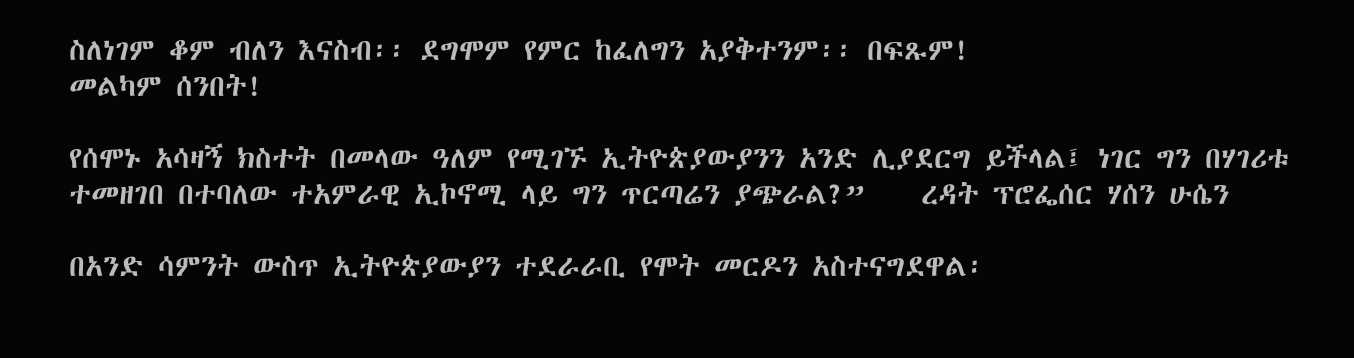ስለነገም ቆም ብለን እናስብ፡፡ ደግሞም የምር ከፈለግን አያቅተንም፡፡ በፍጹም!
መልካም ሰንበት!

የሰሞኑ አሳዛኝ ክስተት በመላው ዓለም የሚገኙ ኢትዮጵያውያንን አንድ ሊያደርግ ይችላል፤ ነገር ግን በሃገሪቱ ተመዘገበ በተባለው ተአምራዊ ኢኮኖሚ ላይ ግን ጥርጣሬን ያጭራል?”    ረዳት ፕሮፌሰር ሃሰን ሁሴን

በአንድ ሳምንት ውስጥ ኢትዮጵያውያን ተደራራቢ የሞት መርዶን አስተናግደዋል፡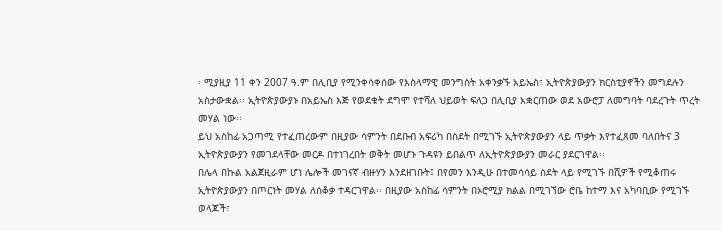፡ ሚያዚያ 11 ቀን 2007 ዓ.ም በሊቢያ የሚንቀሳቀሰው የእስላማዊ መንግስት አቀንቃኙ አይኤስ፣ ኢትዮጵያውያን ክርስቲያኖችን መግደሉን አስታውቋል፡፡ ኢትዮጵያውያኑ በአይኤስ እጅ የወደቁት ደግሞ የተሻለ ህይወት ፍለጋ በሊቢያ አቋርጠው ወደ አውሮፓ ለመግባት ባደረጉት ጥረት መሃል ነው፡፡
ይህ አስከፊ አጋጣሚ የተፈጠረውም በዚያው ሳምንት በደቡብ አፍሪካ በስደት በሚገኙ ኢትዮጵያውያን ላይ ጥቃት እየተፈጸመ ባለበትና 3 ኢትዮጵያውያን የመገደላቸው መርዶ በተነገረበት ወቅት መሆኑ ጉዳዩን ይበልጥ ለኢትዮጵያውያን መራር ያደርገዋል፡፡
በሌላ በኩል አልጀዚራም ሆነ ሌሎች መገናኛ ብዙሃን እንደዘገቡት፤ በየመን እንዲሁ በተመሳሳይ ስደት ላይ የሚገኙ በሺዎች የሚቆጠሩ ኢትዮጵያውያን በጦርነት መሃል ለሰቆቃ ተዳርገዋል፡፡ በዚያው አስከፊ ሳምንት በኦሮሚያ ክልል በሚገኘው ሮቤ ከተማ እና አካባቢው የሚገኙ ወላጆች፣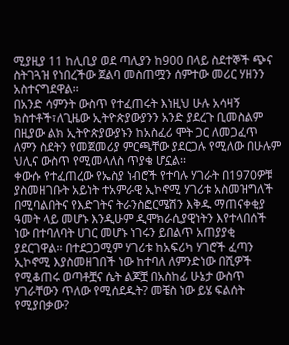ሚያዚያ 11 ከሊቢያ ወደ ጣሊያን ከ900 በላይ ስደተኞች ጭና ስትገጓዝ የነበረችው ጀልባ መስጠሟን ሰምተው መሪር ሃዘንን አስተናግደዋል፡፡
በአንድ ሳምንት ውስጥ የተፈጠሩት እነዚህ ሁሉ አሳዛኝ ክስተቶች፣ለጊዜው ኢትዮጵያውያንን አንድ ያደረጉ ቢመስልም በዚያው ልክ ኢትዮጵያውያኑን ከአስፈሪ ሞት ጋር ለመጋፈጥ ለምን ስደትን የመጀመሪያ ምርጫቸው ያደርጋሉ የሚለው በሁሉም ህሊና ውስጥ የሚመላለስ ጥያቄ ሆኗል፡፡
ቀውሱ የተፈጠረው የኤስያ ነብሮች የተባሉ ሃገራት በ1970ዎቹ ያስመዘገቡት አይነት ተአምራዊ ኢኮኖሚ ሃገሪቱ አስመዝግለች በሚባልበትና የእድገትና ትራንስፎርሜሽን እቅዱ ማጠናቀቂያ ዓመት ላይ መሆኑ እንዲሁም ዲሞክራሲያዊነትን እየተላበሰች ነው በተባለባት ሀገር መሆኑ ነገሩን ይበልጥ አጠያያቂ ያደርገዋል፡፡ በተደጋጋሚም ሃገሪቱ ከአፍሪካ ሃገሮች ፈጣን ኢኮኖሚ እያስመዘገበች ነው ከተባለ ለምንድነው በሺዎች የሚቆጠሩ ወጣቶቿና ሴት ልጆቿ በአስከፊ ሁኔታ ውስጥ ሃገራቸውን ጥለው የሚሰደዱት? መቼስ ነው ይሄ ፍልሰት የሚያበቃው?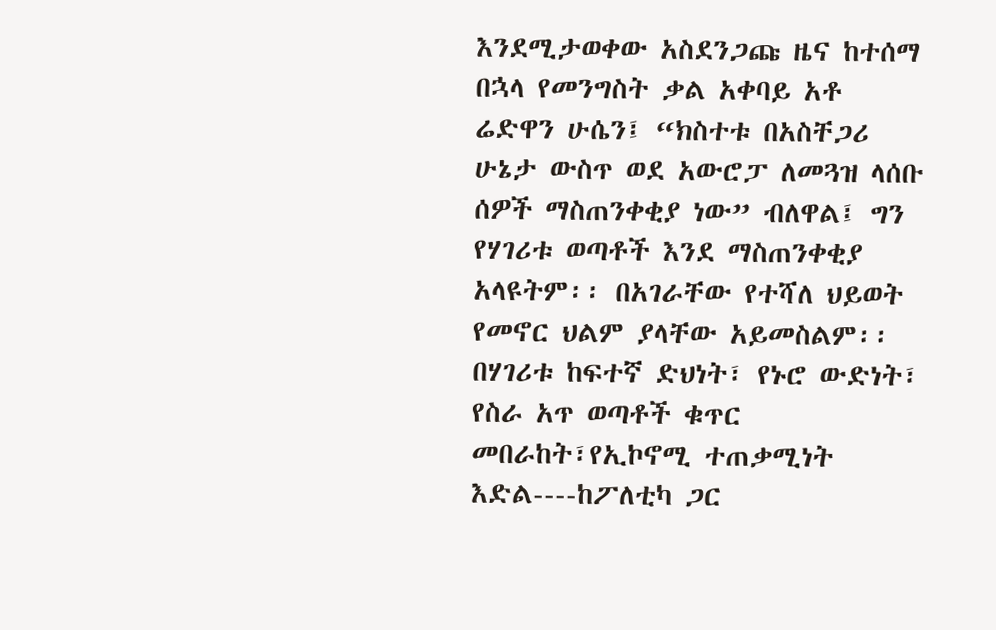እንደሚታወቀው አስደንጋጩ ዜና ከተሰማ በኋላ የመንግስት ቃል አቀባይ አቶ ሬድዋን ሁሴን፤ “ክስተቱ በአስቸጋሪ ሁኔታ ውስጥ ወደ አውሮፓ ለመጓዝ ላሰቡ ሰዎች ማስጠንቀቂያ ነው” ብለዋል፤ ግን የሃገሪቱ ወጣቶች እንደ ማስጠንቀቂያ አላዩትም፡፡ በአገራቸው የተሻለ ህይወት የመኖር ህልም ያላቸው አይመስልም፡፡ በሃገሪቱ ከፍተኛ ድህነት፣ የኑሮ ውድነት፣ የስራ አጥ ወጣቶች ቁጥር መበራከት፣የኢኮኖሚ ተጠቃሚነት እድል----ከፖለቲካ ጋር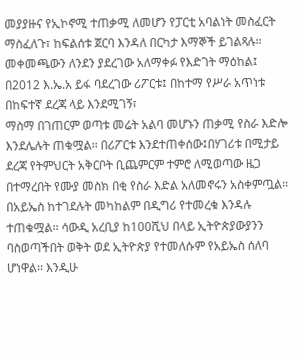መያያዙና የኢኮኖሚ ተጠቃሚ ለመሆን የፓርቲ አባልነት መስፈርት ማስፈለጉ፣ ከፍልሰቱ ጀርባ እንዳለ በርካታ እማኞች ይገልጻሉ፡፡
መቀመጫውን ለንደን ያደረገው አለማቀፉ የእድገት ማዕከል፤ በ2012 እ.ኤ.አ ይፋ ባደረገው ሪፖርቱ፤ በከተማ የሥራ አጥነቱ በከፍተኛ ደረጃ ላይ እንደሚገኝ፣
ማስማ በገጠርም ወጣቱ መሬት አልባ መሆኑን ጠቃሚ የስራ እድሎ እንደሌሉት ጠቁሟል፡፡ በሪፖርቱ እንደተጠቀሰው፤በሃገሪቱ በሚታይ ደረጃ የትምህርት አቅርቦት ቢጨምርም ተምሮ ለሚወጣው ዜጋ በተማረበት የሙያ መስክ በቂ የስራ እድል አለመኖሩን አስቀምጧል፡፡
በአይኤስ ከተገደሉት መካከልም በዲግሪ የተመረቁ እንዳሉ ተጠቁሟል፡፡ ሳውዲ አረቢያ ከ100ሺህ በላይ ኢትዮጵያውያንን ባስወጣችበት ወቅት ወደ ኢትዮጵያ የተመለሱም የአይኤስ ሰለባ ሆነዋል፡፡ እንዲሁ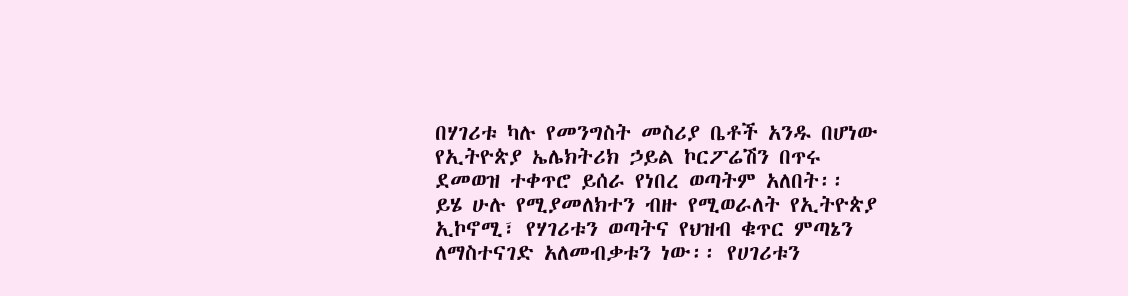በሃገሪቱ ካሉ የመንግስት መስሪያ ቤቶች አንዱ በሆነው የኢትዮጵያ ኤሌክትሪክ ኃይል ኮርፖሬሽን በጥሩ ደመወዝ ተቀጥሮ ይሰራ የነበረ ወጣትም አለበት፡፡
ይሄ ሁሉ የሚያመለክተን ብዙ የሚወራለት የኢትዮጵያ ኢኮኖሚ፣ የሃገሪቱን ወጣትና የህዝብ ቁጥር ምጣኔን ለማስተናገድ አለመብቃቱን ነው፡፡ የሀገሪቱን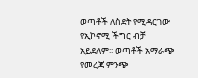ወጣቶች ለስደት የሚዳርገው የኢኮኖሚ ችግር ብቻ አይደለም፡፡ ወጣቶች አማራጭ የመረጃ ምንጭ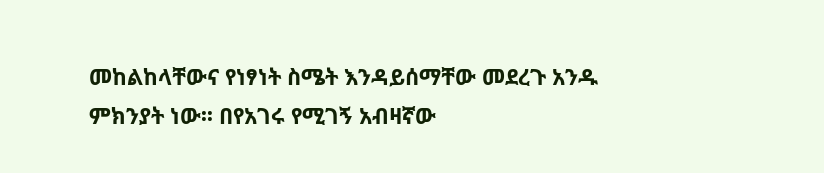መከልከላቸውና የነፃነት ስሜት እንዳይሰማቸው መደረጉ አንዱ ምክንያት ነው፡፡ በየአገሩ የሚገኝ አብዛኛው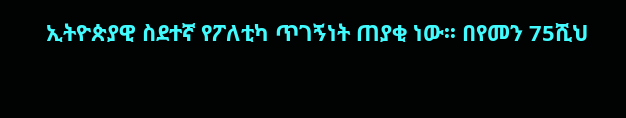ኢትዮጵያዊ ስደተኛ የፖለቲካ ጥገኝነት ጠያቂ ነው፡፡ በየመን 75ሺህ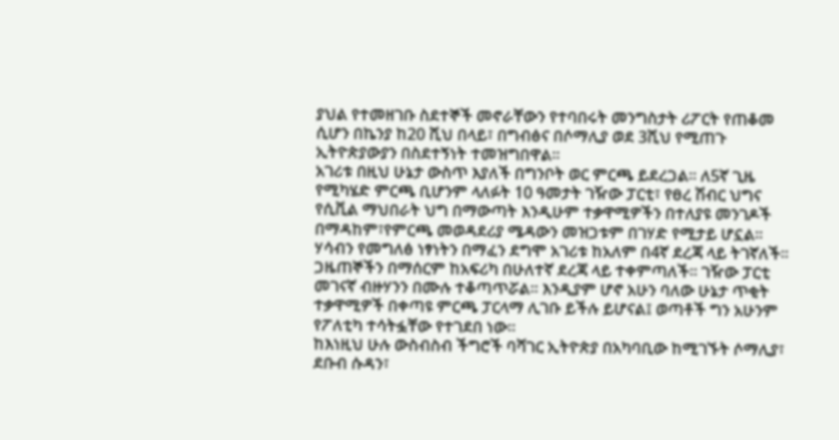ያህል የተመዘገቡ ስደተኞች መኖራቸውን የተባበሩት መንግስታት ሪፖርት የጠቆመ ሲሆን በኬንያ ከ20 ሺህ በላይ፣ በግብፅና በሶማሊያ ወደ 3ሺህ የሚጠጉ ኢትዮጵያውያን በስደተኝነት ተመዝግበዋል፡፡
አገሪቱ በዚህ ሁኔታ ውስጥ እያለች በግንቦት ወር ምርጫ ይደረጋል፡፡ ለ5ኛ ጊዜ የሚካሄድ ምርጫ ቢሆንም ላለፉት 10 ዓመታት ገዥው ፓርቲ፣ የፀረ ሽብር ህግና የሲቪል ማህበራት ህግ በማውጣት እንዲሁም ተቃዋሚዎችን በተለያዩ መንገዶች በማዳከም፣የምርጫ መወዳደሪያ ሜዳውን መዝጋቱም በገሃድ የሚታይ ሆኗል፡፡
ሃሳብን የመግለፅ ነፃነትን በማፈን ደግሞ አገሪቱ ከአለም በ4ኛ ደረጃ ላይ ትገኛለች፡፡ ጋዜጠኞችን በማሰርም ከአፍሪካ በሁለተኛ ደረጃ ላይ ተቀምጣለች፡፡ ገዥው ፓርቲ መገናኛ ብዙሃንን በሙሉ ተቆጣጥሯል፡፡ እንዲያም ሆኖ አሁን ባለው ሁኔታ ጥቂት ተቃዋሚዎች በቀጣዩ ምርጫ ፓርላማ ሊገቡ ይችሉ ይሆናል፤ ወጣቶች ግን አሁንም የፖለቲካ ተሳትፏቸው የተገደበ ነው፡፡
ከእነዚህ ሁሉ ውስብስብ ችግሮች ባሻገር ኢትዮጵያ በአካባቢው ከሚገኙት ሶማሊያ፣ ደቡብ ሱዳን፣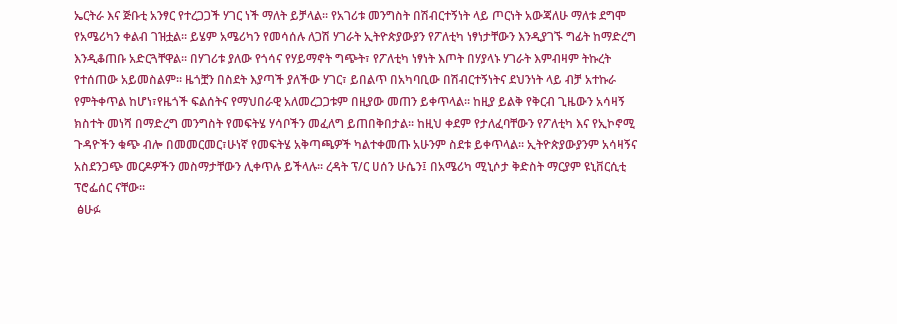ኤርትራ እና ጅቡቲ አንፃር የተረጋጋች ሃገር ነች ማለት ይቻላል፡፡ የአገሪቱ መንግስት በሽብርተኝነት ላይ ጦርነት አውጃለሁ ማለቱ ደግሞ የአሜሪካን ቀልብ ገዝቷል፡፡ ይሄም አሜሪካን የመሳሰሉ ለጋሽ ሃገራት ኢትዮጵያውያን የፖለቲካ ነፃነታቸውን እንዲያገኙ ግፊት ከማድረግ እንዲቆጠቡ አድርጓቸዋል፡፡ በሃገሪቱ ያለው የጎሳና የሃይማኖት ግጭት፣ የፖለቲካ ነፃነት እጦት በሃያላኑ ሃገራት እምብዛም ትኩረት የተሰጠው አይመስልም፡፡ ዜጎቿን በስደት እያጣች ያለችው ሃገር፣ ይበልጥ በአካባቢው በሽብርተኝነትና ደህንነት ላይ ብቻ አተኩራ የምትቀጥል ከሆነ፣የዜጎች ፍልሰትና የማህበራዊ አለመረጋጋቱም በዚያው መጠን ይቀጥላል፡፡ ከዚያ ይልቅ የቅርብ ጊዜውን አሳዛኝ ክስተት መነሻ በማድረግ መንግስት የመፍትሄ ሃሳቦችን መፈለግ ይጠበቅበታል፡፡ ከዚህ ቀደም የታለፈባቸውን የፖለቲካ እና የኢኮኖሚ ጉዳዮችን ቁጭ ብሎ በመመርመር፣ሁነኛ የመፍትሄ አቅጣጫዎች ካልተቀመጡ አሁንም ስደቱ ይቀጥላል፡፡ ኢትዮጵያውያንም አሳዛኝና አስደንጋጭ መርዶዎችን መስማታቸውን ሊቀጥሉ ይችላሉ፡፡ ረዳት ፕ/ር ሀሰን ሁሴን፤ በአሜሪካ ሚኒሶታ ቅድስት ማርያም ዩኒቨርሲቲ ፕሮፌሰር ናቸው፡፡
 ፅሁፉ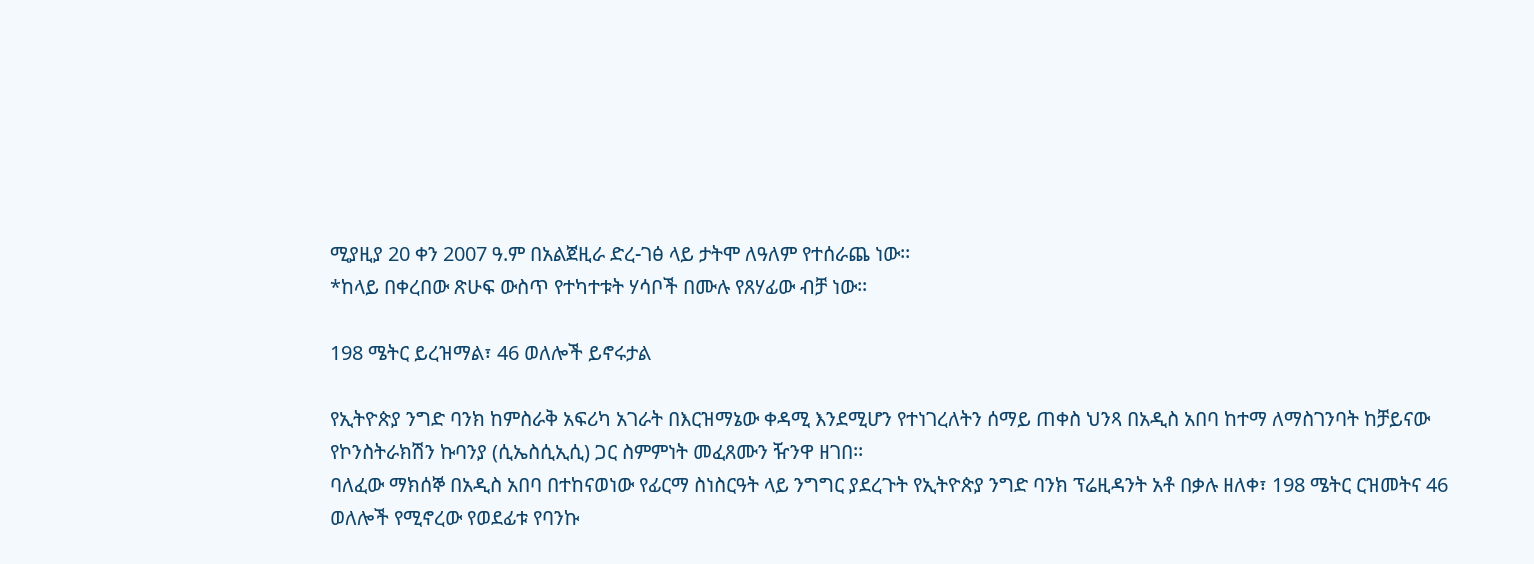ሚያዚያ 20 ቀን 2007 ዓ.ም በአልጀዚራ ድረ-ገፅ ላይ ታትሞ ለዓለም የተሰራጨ ነው፡፡
*ከላይ በቀረበው ጽሁፍ ውስጥ የተካተቱት ሃሳቦች በሙሉ የጸሃፊው ብቻ ነው፡፡

198 ሜትር ይረዝማል፣ 46 ወለሎች ይኖሩታል

የኢትዮጵያ ንግድ ባንክ ከምስራቅ አፍሪካ አገራት በእርዝማኔው ቀዳሚ እንደሚሆን የተነገረለትን ሰማይ ጠቀስ ህንጻ በአዲስ አበባ ከተማ ለማስገንባት ከቻይናው የኮንስትራክሽን ኩባንያ (ሲኤስሲኢሲ) ጋር ስምምነት መፈጸሙን ዥንዋ ዘገበ፡፡
ባለፈው ማክሰኞ በአዲስ አበባ በተከናወነው የፊርማ ስነስርዓት ላይ ንግግር ያደረጉት የኢትዮጵያ ንግድ ባንክ ፕሬዚዳንት አቶ በቃሉ ዘለቀ፣ 198 ሜትር ርዝመትና 46 ወለሎች የሚኖረው የወደፊቱ የባንኩ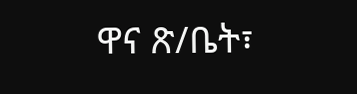ዋና ጽ/ቤት፣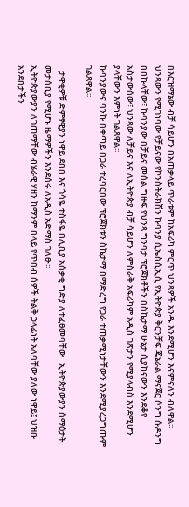በእርዝማኔው ብቻ ሳይሆን በአጠቃላይ ጥራቱም ከአፍሪካ ምርጥ ህንጻዎች አንዱ እንደሚሆን እናምናለን ብለዋል፡፡
ህንጻውን የሚገነባው የቻይናው የኮንስትራክሽን ኩባንያ ሲኤስሲኢሲ የኢትዮጵያ ቅርንቻፍ ጄኔራል ማናጀር ሶንግ ሱዶንግ በበኩላቸው፣ ኩባንያው በቻይና መሰል ግዙፍ የህንጻ ግንባታ ፕሮጀክቶችን በስኬታማ ሁኔታ ሲያከናውን እንደቆየ አስታውሰው፣ ህንጻው ለቻይና እና ለኢትዮጵያ ብቻ ሳይሆን ለምስራቅ አፍሪካም አዲስ ገጽታን የሚያላብስ እንደሚሆን ያላቸውን እምነት ገልጸዋል፡፡
ኩባንያውና ባንኩ በቀጣይ በጋራ ተረባርበው ፕሮጀክቱን ስኬታማ በማድረግ የጋራ ተጠቃሚነታቸውን እንደሚያረጋግጡም ገልጸዋል፡፡

   ታዋቂዎቹ ድምፃዊያን ነዋይ ደበበ እና ጎሳዬ ተስፋዬ በሊቢያ አሰቃቂ ግድያ ለተፈፀመባቸው   ኢትዮጵያውያን ሰማዕታት መታሰቢያ የሚሆኑ ዜማዎችን እንደሰሩ ለአዲስ አድማስ ገለፁ፡፡
ኢትዮጵያውያን ለገጠማቸው ብሄራዊ ሃዘን ከማንም በላይ የጥበብ ሰዎች ትልቅ ኃላፊነት አለባቸው ያለው ነዋይ፤ ህዝቡ አንደበታችን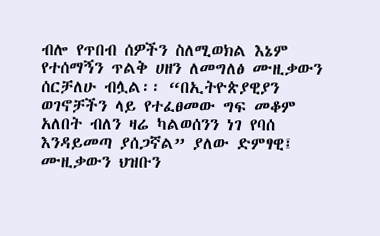ብሎ የጥበብ ሰዎችን ስለሚወክል እኔም  የተሰማኝን ጥልቅ ሀዘን ለመግለፅ ሙዚቃውን ሰርቻለሁ ብሏል፡፡ “በኢትዮጵያዊያን ወገኖቻችን ላይ የተፈፀመው ግፍ መቆም አለበት ብለን ዛሬ ካልወሰንን ነገ የባሰ እንዳይመጣ ያሰጋኛል” ያለው ድምፃዊ፤ ሙዚቃውን ህዝቡን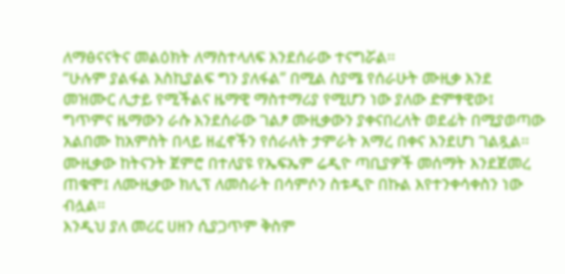ለማፅናናትና መልዕክት ለማስተላለፍ እንደሰራው ተናግሯል፡፡
“ሁሉም ያልፋል እስኪያልፍ ግን ያለፋል” በሚል ስያሜ የሰራሁት ሙዚቃ እንደ መዝሙር ሊታይ የሚችልና ዜማዊ ማስተማሪያ የሚሆን ነው ያለው ድምፃዊው፤ ግጥምና ዜማውን ራሱ እንደሰራው ገልፆ ሙዚቃውን ያቀናበረለት ወደፊት በሚያወጣው አልበሙ ከአምስት በላይ ዘፈኖችን የሰራለት ታምራት አማረ በቀና እንደሆነ ገልጿል፡፡ ሙዚቃው ከትናንት ጀምሮ በተለያዩ የኤፍኤም ሬዲዮ ጣቢያዎች መሰማት እንደጀመረ ጠቁሞ፤ ለሙዚቃው ክሊፕ ለመስራት በሳምሶን ስቱዲዮ በኩል እየተንቀሳቀስን ነው ብሏል፡፡
እንዲህ ያለ መሪር ሀዘን ሲያጋጥም ቅስም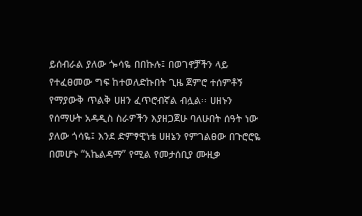ይሰብራል ያለው ጐሳዬ በበኩሉ፤ በወገኖቻችን ላይ የተፈፀመው ግፍ ከተወለድኩበት ጊዜ ጀምሮ ተሰምቶኝ የማያውቅ ጥልቅ ሀዘን ፈጥሮብኛል ብሏል፡፡ ሀዘኑን የሰማሁት አዳዲስ ስራዎችን እያዘጋጀሁ ባለሁበት ሰዓት ነው ያለው ጎሳዬ፤ እንደ ድምፃዊነቴ ሀዘኔን የምገልፀው በጉሮሮዬ በመሆኑ “አኬልዳማ” የሚል የመታሰቢያ ሙዚቃ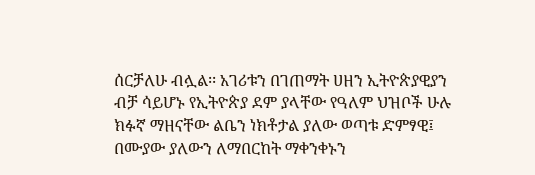ሰርቻለሁ ብሏል፡፡ አገሪቱን በገጠማት ሀዘን ኢትዮጵያዊያን ብቻ ሳይሆኑ የኢትዮጵያ ደም ያላቸው የዓለም ህዝቦች ሁሉ ክፉኛ ማዘናቸው ልቤን ነክቶታል ያለው ወጣቱ ድምፃዊ፤ በሙያው ያለውን ለማበርከት ማቀንቀኑን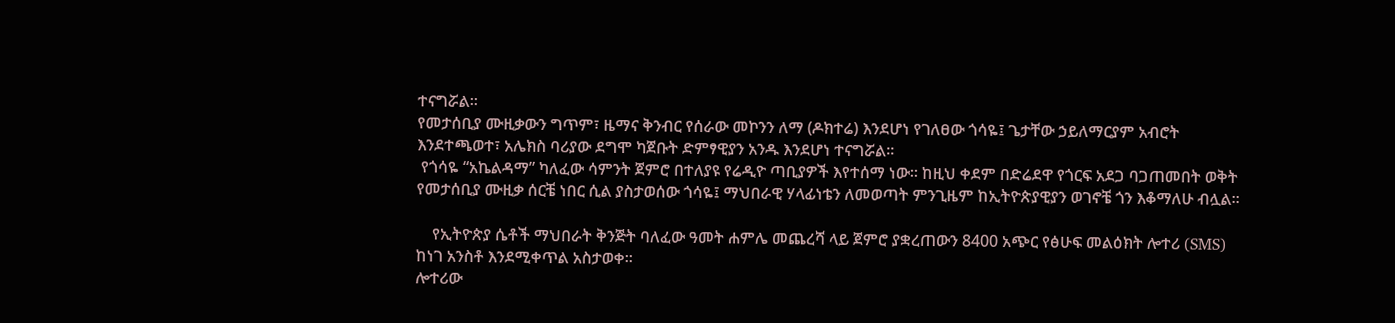ተናግሯል፡፡
የመታሰቢያ ሙዚቃውን ግጥም፣ ዜማና ቅንብር የሰራው መኮንን ለማ (ዶክተሬ) እንደሆነ የገለፀው ጎሳዬ፤ ጌታቸው ኃይለማርያም አብሮት እንደተጫወተ፣ አሌክስ ባሪያው ደግሞ ካጀቡት ድምፃዊያን አንዱ እንደሆነ ተናግሯል፡፡
 የጎሳዬ “አኬልዳማ” ካለፈው ሳምንት ጀምሮ በተለያዩ የሬዲዮ ጣቢያዎች እየተሰማ ነው፡፡ ከዚህ ቀደም በድሬደዋ የጎርፍ አደጋ ባጋጠመበት ወቅት የመታሰቢያ ሙዚቃ ሰርቼ ነበር ሲል ያስታወሰው ጎሳዬ፤ ማህበራዊ ሃላፊነቴን ለመወጣት ምንጊዜም ከኢትዮጵያዊያን ወገኖቼ ጎን እቆማለሁ ብሏል፡፡

    የኢትዮጵያ ሴቶች ማህበራት ቅንጅት ባለፈው ዓመት ሐምሌ መጨረሻ ላይ ጀምሮ ያቋረጠውን 8400 አጭር የፅሁፍ መልዕክት ሎተሪ (SMS) ከነገ አንስቶ እንደሚቀጥል አስታወቀ፡፡
ሎተሪው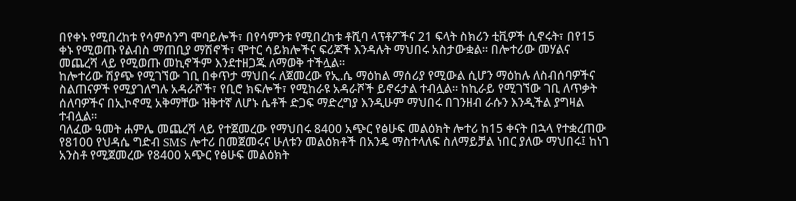በየቀኑ የሚበረከቱ የሳምሰንግ ሞባይሎች፣ በየሳምንቱ የሚበረከቱ ቶሺባ ላፕቶፖችና 21 ፍላት ስክሪን ቲቪዎች ሲኖሩት፣ በየ15 ቀኑ የሚወጡ የልብስ ማጠቢያ ማሽኖች፣ ሞተር ሳይክሎችና ፍሪጆች እንዳሉት ማህበሩ አስታውቋል፡፡ በሎተሪው መሃልና መጨረሻ ላይ የሚወጡ መኪኖችም እንደተዘጋጁ ለማወቅ ተችሏል፡፡
ከሎተሪው ሽያጭ የሚገኘው ገቢ በቀጥታ ማህበሩ ለጀመረው የኢ.ሴ ማዕከል ማሰሪያ የሚውል ሲሆን ማዕከሉ ለስብሰባዎችና ስልጠናዎች የሚያገለግሉ አዳራሾች፣ የቢሮ ክፍሎች፣ የሚከራዩ አዳራሾች ይኖሩታል ተብሏል፡፡ ከኪራይ የሚገኘው ገቢ ለጥቃት ሰለባዎችና በኢኮኖሚ አቅማቸው ዝቅተኛ ለሆኑ ሴቶች ድጋፍ ማድረግያ እንዲሁም ማህበሩ በገንዘብ ራሱን እንዲችል ያግዛል ተብሏል፡፡
ባለፈው ዓመት ሐምሌ መጨረሻ ላይ የተጀመረው የማህበሩ 8400 አጭር የፅሁፍ መልዕክት ሎተሪ ከ15 ቀናት በኋላ የተቋረጠው የ8100 የህዳሴ ግድብ SMS ሎተሪ በመጀመሩና ሁለቱን መልዕክቶች በአንዴ ማስተላለፍ ስለማይቻል ነበር ያለው ማህበሩ፤ ከነገ አንስቶ የሚጀመረው የ8400 አጭር የፅሁፍ መልዕክት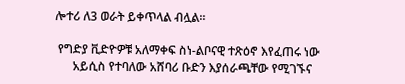ሎተሪ ለ3 ወራት ይቀጥላል ብሏል፡፡

 የግድያ ቪድዮዎቹ አለማቀፍ ስነ-ልቦናዊ ተጽዕኖ እየፈጠሩ ነው
      አይሲስ የተባለው አሸባሪ ቡድን እያሰራጫቸው የሚገኙና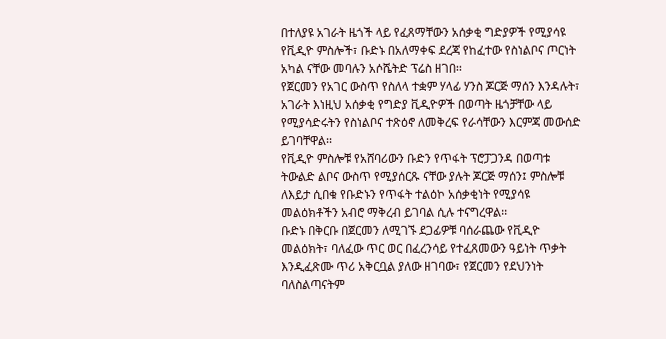በተለያዩ አገራት ዜጎች ላይ የፈጸማቸውን አሰቃቂ ግድያዎች የሚያሳዩ የቪዲዮ ምስሎች፣ ቡድኑ በአለማቀፍ ደረጃ የከፈተው የስነልቦና ጦርነት አካል ናቸው መባሉን አሶሼትድ ፕሬስ ዘገበ፡፡
የጀርመን የአገር ውስጥ የስለላ ተቋም ሃላፊ ሃንስ ጆርጅ ማሰን እንዳሉት፣ አገራት እነዚህ አሰቃቂ የግድያ ቪዲዮዎች በወጣት ዜጎቻቸው ላይ የሚያሳድሩትን የስነልቦና ተጽዕኖ ለመቅረፍ የራሳቸውን እርምጃ መውሰድ ይገባቸዋል፡፡
የቪዲዮ ምስሎቹ የአሸባሪውን ቡድን የጥፋት ፕሮፓጋንዳ በወጣቱ ትውልድ ልቦና ውስጥ የሚያሰርጹ ናቸው ያሉት ጆርጅ ማሰን፤ ምስሎቹ ለእይታ ሲበቁ የቡድኑን የጥፋት ተልዕኮ አሰቃቂነት የሚያሳዩ መልዕክቶችን አብሮ ማቅረብ ይገባል ሲሉ ተናግረዋል፡፡
ቡድኑ በቅርቡ በጀርመን ለሚገኙ ደጋፊዎቹ ባሰራጨው የቪዲዮ መልዕክት፣ ባለፈው ጥር ወር በፈረንሳይ የተፈጸመውን ዓይነት ጥቃት እንዲፈጽሙ ጥሪ አቅርቧል ያለው ዘገባው፣ የጀርመን የደህንነት ባለስልጣናትም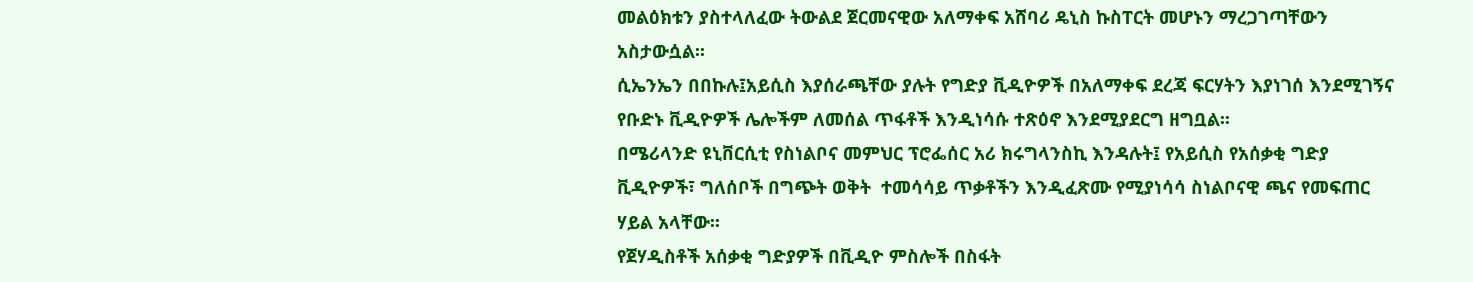መልዕክቱን ያስተላለፈው ትውልደ ጀርመናዊው አለማቀፍ አሸባሪ ዴኒስ ኩስፐርት መሆኑን ማረጋገጣቸውን አስታውሷል፡፡
ሲኤንኤን በበኩሉ፤አይሲስ እያሰራጫቸው ያሉት የግድያ ቪዲዮዎች በአለማቀፍ ደረጃ ፍርሃትን እያነገሰ እንደሚገኝና የቡድኑ ቪዲዮዎች ሌሎችም ለመሰል ጥፋቶች እንዲነሳሱ ተጽዕኖ እንደሚያደርግ ዘግቧል፡፡
በሜሪላንድ ዩኒቨርሲቲ የስነልቦና መምህር ፕሮፌሰር አሪ ክሩግላንስኪ እንዳሉት፤ የአይሲስ የአሰቃቂ ግድያ ቪዲዮዎች፣ ግለሰቦች በግጭት ወቅት  ተመሳሳይ ጥቃቶችን እንዲፈጽሙ የሚያነሳሳ ስነልቦናዊ ጫና የመፍጠር ሃይል አላቸው፡፡
የጀሃዲስቶች አሰቃቂ ግድያዎች በቪዲዮ ምስሎች በስፋት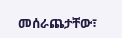መሰራጨታቸው፣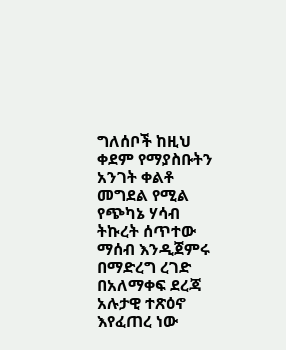ግለሰቦች ከዚህ ቀደም የማያስቡትን አንገት ቀልቶ መግደል የሚል የጭካኔ ሃሳብ ትኩረት ሰጥተው ማሰብ እንዲጀምሩ በማድረግ ረገድ በአለማቀፍ ደረጃ አሉታዊ ተጽዕኖ እየፈጠረ ነው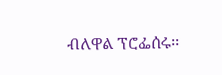ብለዋል ፕሮፌሰሩ፡፡